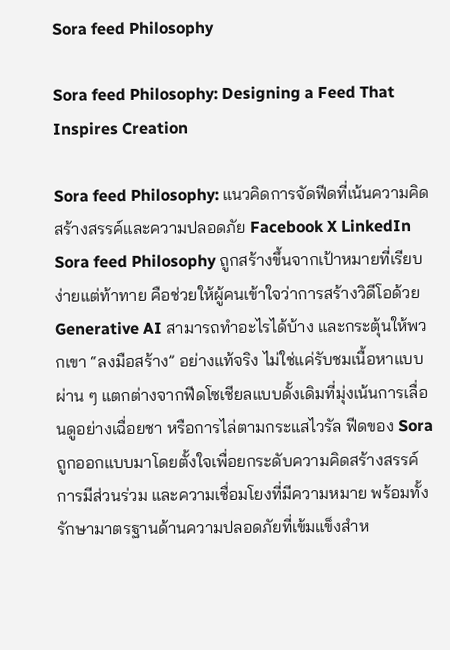Sora feed Philosophy

Sora feed Philosophy: Designing a Feed That Inspires Creation

Sora feed Philosophy: แนวคิดการจัดฟีดที่เน้นความคิดสร้างสรรค์และความปลอดภัย Facebook X LinkedIn Sora feed Philosophy ถูกสร้างขึ้นจากเป้าหมายที่เรียบง่ายแต่ท้าทาย คือช่วยให้ผู้คนเข้าใจว่าการสร้างวิดีโอด้วย Generative AI สามารถทำอะไรได้บ้าง และกระตุ้นให้พวกเขา “ลงมือสร้าง” อย่างแท้จริง ไม่ใช่แค่รับชมเนื้อหาแบบผ่าน ๆ แตกต่างจากฟีดโซเชียลแบบดั้งเดิมที่มุ่งเน้นการเลื่อนดูอย่างเฉื่อยชา หรือการไล่ตามกระแสไวรัล ฟีดของ Sora ถูกออกแบบมาโดยตั้งใจเพื่อยกระดับความคิดสร้างสรรค์ การมีส่วนร่วม และความเชื่อมโยงที่มีความหมาย พร้อมทั้งรักษามาตรฐานด้านความปลอดภัยที่เข้มแข็งสำห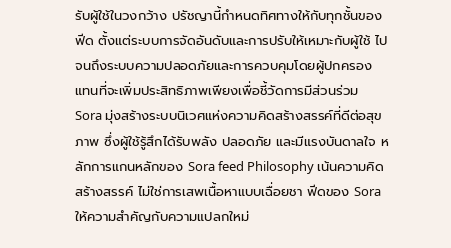รับผู้ใช้ในวงกว้าง ปรัชญานี้กำหนดทิศทางให้กับทุกชั้นของฟีด ตั้งแต่ระบบการจัดอันดับและการปรับให้เหมาะกับผู้ใช้ ไปจนถึงระบบความปลอดภัยและการควบคุมโดยผู้ปกครอง แทนที่จะเพิ่มประสิทธิภาพเพียงเพื่อชี้วัดการมีส่วนร่วม Sora มุ่งสร้างระบบนิเวศแห่งความคิดสร้างสรรค์ที่ดีต่อสุขภาพ ซึ่งผู้ใช้รู้สึกได้รับพลัง ปลอดภัย และมีแรงบันดาลใจ หลักการแกนหลักของ Sora feed Philosophy เน้นความคิดสร้างสรรค์ ไม่ใช่การเสพเนื้อหาแบบเฉื่อยชา ฟีดของ Sora ให้ความสำคัญกับความแปลกใหม่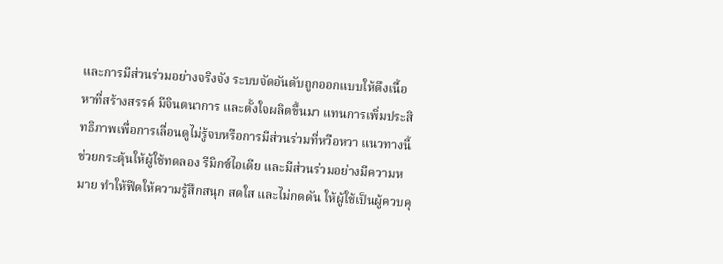และการมีส่วนร่วมอย่างจริงจัง ระบบจัดอันดับถูกออกแบบให้ดึงเนื้อหาที่สร้างสรรค์ มีจินตนาการ และตั้งใจผลิตขึ้นมา แทนการเพิ่มประสิทธิภาพเพื่อการเลื่อนดูไม่รู้จบหรือการมีส่วนร่วมที่หวือหวา แนวทางนี้ช่วยกระตุ้นให้ผู้ใช้ทดลอง รีมิกซ์ไอเดีย และมีส่วนร่วมอย่างมีความหมาย ทำให้ฟีดให้ความรู้สึกสนุก สดใส และไม่กดดัน ให้ผู้ใช้เป็นผู้ควบคุ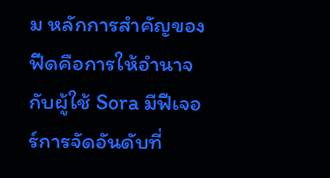ม หลักการสำคัญของฟีดคือการให้อำนาจกับผู้ใช้ Sora มีฟีเจอร์การจัดอันดับที่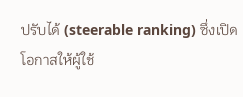ปรับได้ (steerable ranking) ซึ่งเปิดโอกาสให้ผู้ใช้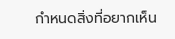กำหนดสิ่งที่อยากเห็น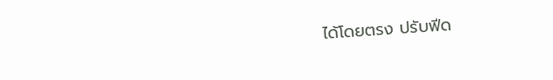ได้โดยตรง ปรับฟีด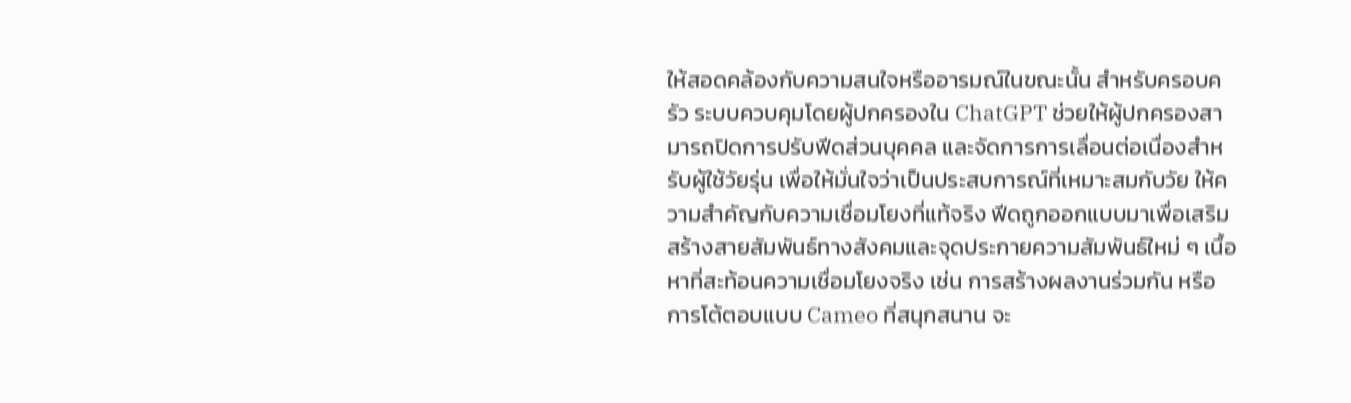ให้สอดคล้องกับความสนใจหรืออารมณ์ในขณะนั้น สำหรับครอบครัว ระบบควบคุมโดยผู้ปกครองใน ChatGPT ช่วยให้ผู้ปกครองสามารถปิดการปรับฟีดส่วนบุคคล และจัดการการเลื่อนต่อเนื่องสำหรับผู้ใช้วัยรุ่น เพื่อให้มั่นใจว่าเป็นประสบการณ์ที่เหมาะสมกับวัย ให้ความสำคัญกับความเชื่อมโยงที่แท้จริง ฟีดถูกออกแบบมาเพื่อเสริมสร้างสายสัมพันธ์ทางสังคมและจุดประกายความสัมพันธ์ใหม่ ๆ เนื้อหาที่สะท้อนความเชื่อมโยงจริง เช่น การสร้างผลงานร่วมกัน หรือการโต้ตอบแบบ Cameo ที่สนุกสนาน จะ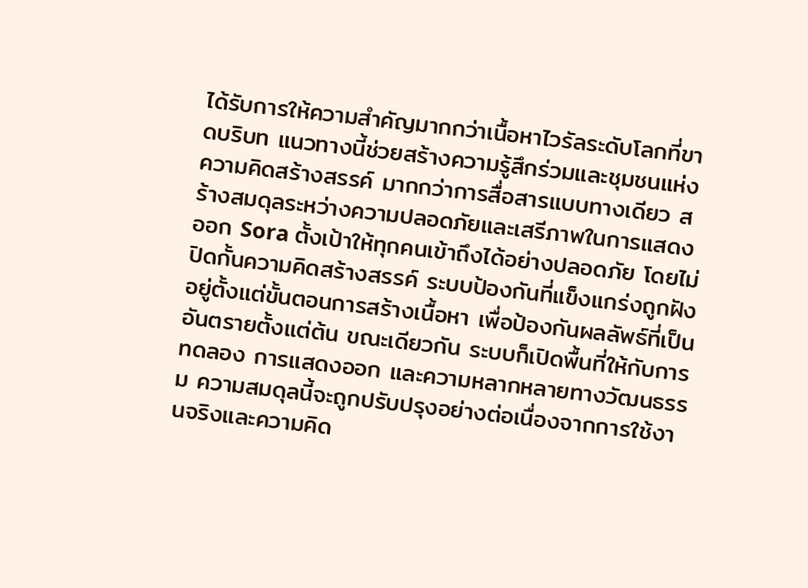ได้รับการให้ความสำคัญมากกว่าเนื้อหาไวรัลระดับโลกที่ขาดบริบท แนวทางนี้ช่วยสร้างความรู้สึกร่วมและชุมชนแห่งความคิดสร้างสรรค์ มากกว่าการสื่อสารแบบทางเดียว สร้างสมดุลระหว่างความปลอดภัยและเสรีภาพในการแสดงออก Sora ตั้งเป้าให้ทุกคนเข้าถึงได้อย่างปลอดภัย โดยไม่ปิดกั้นความคิดสร้างสรรค์ ระบบป้องกันที่แข็งแกร่งถูกฝังอยู่ตั้งแต่ขั้นตอนการสร้างเนื้อหา เพื่อป้องกันผลลัพธ์ที่เป็นอันตรายตั้งแต่ต้น ขณะเดียวกัน ระบบก็เปิดพื้นที่ให้กับการทดลอง การแสดงออก และความหลากหลายทางวัฒนธรรม ความสมดุลนี้จะถูกปรับปรุงอย่างต่อเนื่องจากการใช้งานจริงและความคิด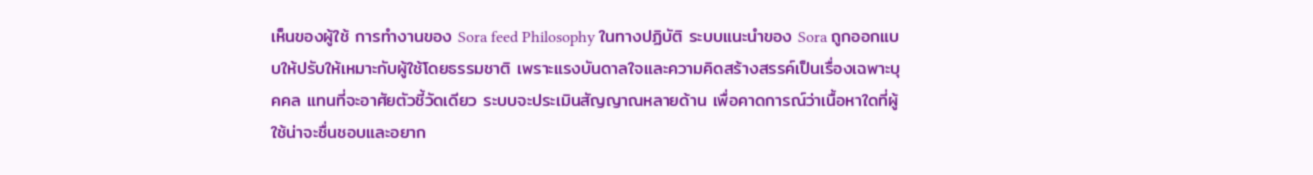เห็นของผู้ใช้ การทำงานของ Sora feed Philosophy ในทางปฏิบัติ ระบบแนะนำของ Sora ถูกออกแบบให้ปรับให้เหมาะกับผู้ใช้โดยธรรมชาติ เพราะแรงบันดาลใจและความคิดสร้างสรรค์เป็นเรื่องเฉพาะบุคคล แทนที่จะอาศัยตัวชี้วัดเดียว ระบบจะประเมินสัญญาณหลายด้าน เพื่อคาดการณ์ว่าเนื้อหาใดที่ผู้ใช้น่าจะชื่นชอบและอยาก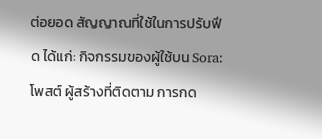ต่อยอด สัญญาณที่ใช้ในการปรับฟีด ได้แก่: กิจกรรมของผู้ใช้บน Sora: โพสต์ ผู้สร้างที่ติดตาม การกด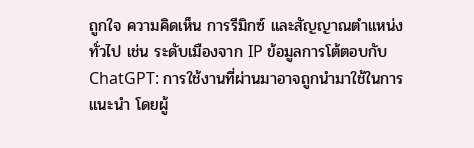ถูกใจ ความคิดเห็น การรีมิกซ์ และสัญญาณตำแหน่งทั่วไป เช่น ระดับเมืองจาก IP ข้อมูลการโต้ตอบกับ ChatGPT: การใช้งานที่ผ่านมาอาจถูกนำมาใช้ในการแนะนำ โดยผู้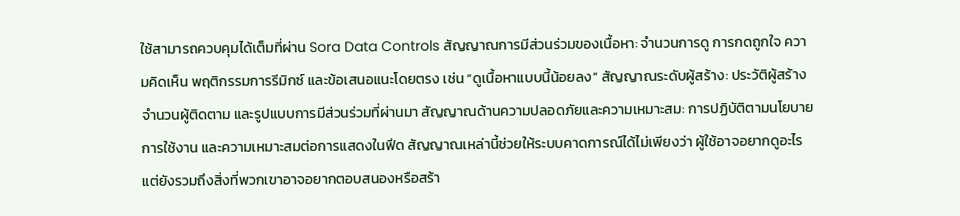ใช้สามารถควบคุมได้เต็มที่ผ่าน Sora Data Controls สัญญาณการมีส่วนร่วมของเนื้อหา: จำนวนการดู การกดถูกใจ ความคิดเห็น พฤติกรรมการรีมิกซ์ และข้อเสนอแนะโดยตรง เช่น “ดูเนื้อหาแบบนี้น้อยลง” สัญญาณระดับผู้สร้าง: ประวัติผู้สร้าง จำนวนผู้ติดตาม และรูปแบบการมีส่วนร่วมที่ผ่านมา สัญญาณด้านความปลอดภัยและความเหมาะสม: การปฏิบัติตามนโยบายการใช้งาน และความเหมาะสมต่อการแสดงในฟีด สัญญาณเหล่านี้ช่วยให้ระบบคาดการณ์ได้ไม่เพียงว่า ผู้ใช้อาจอยากดูอะไร แต่ยังรวมถึงสิ่งที่พวกเขาอาจอยากตอบสนองหรือสร้า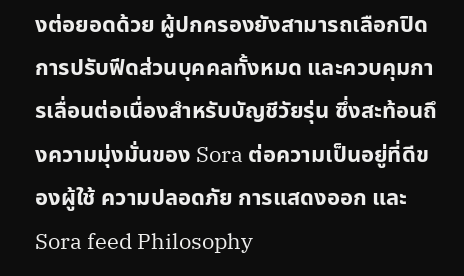งต่อยอดด้วย ผู้ปกครองยังสามารถเลือกปิดการปรับฟีดส่วนบุคคลทั้งหมด และควบคุมการเลื่อนต่อเนื่องสำหรับบัญชีวัยรุ่น ซึ่งสะท้อนถึงความมุ่งมั่นของ Sora ต่อความเป็นอยู่ที่ดีของผู้ใช้ ความปลอดภัย การแสดงออก และ Sora feed Philosophy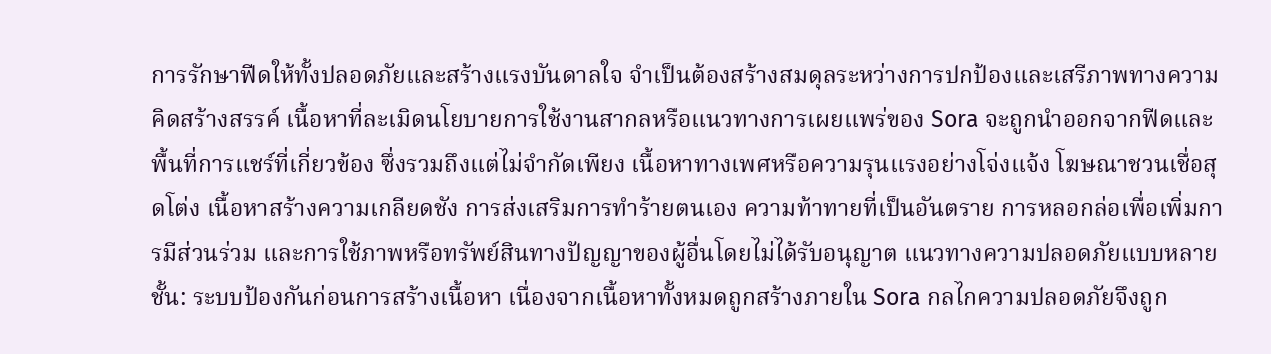การรักษาฟีดให้ทั้งปลอดภัยและสร้างแรงบันดาลใจ จำเป็นต้องสร้างสมดุลระหว่างการปกป้องและเสรีภาพทางความคิดสร้างสรรค์ เนื้อหาที่ละเมิดนโยบายการใช้งานสากลหรือแนวทางการเผยแพร่ของ Sora จะถูกนำออกจากฟีดและพื้นที่การแชร์ที่เกี่ยวข้อง ซึ่งรวมถึงแต่ไม่จำกัดเพียง เนื้อหาทางเพศหรือความรุนแรงอย่างโจ่งแจ้ง โฆษณาชวนเชื่อสุดโต่ง เนื้อหาสร้างความเกลียดชัง การส่งเสริมการทำร้ายตนเอง ความท้าทายที่เป็นอันตราย การหลอกล่อเพื่อเพิ่มการมีส่วนร่วม และการใช้ภาพหรือทรัพย์สินทางปัญญาของผู้อื่นโดยไม่ได้รับอนุญาต แนวทางความปลอดภัยแบบหลายชั้น: ระบบป้องกันก่อนการสร้างเนื้อหา เนื่องจากเนื้อหาทั้งหมดถูกสร้างภายใน Sora กลไกความปลอดภัยจึงถูก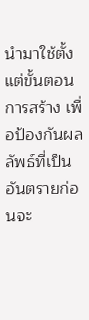นำมาใช้ตั้งแต่ขั้นตอนการสร้าง เพื่อป้องกันผลลัพธ์ที่เป็นอันตรายก่อนจะ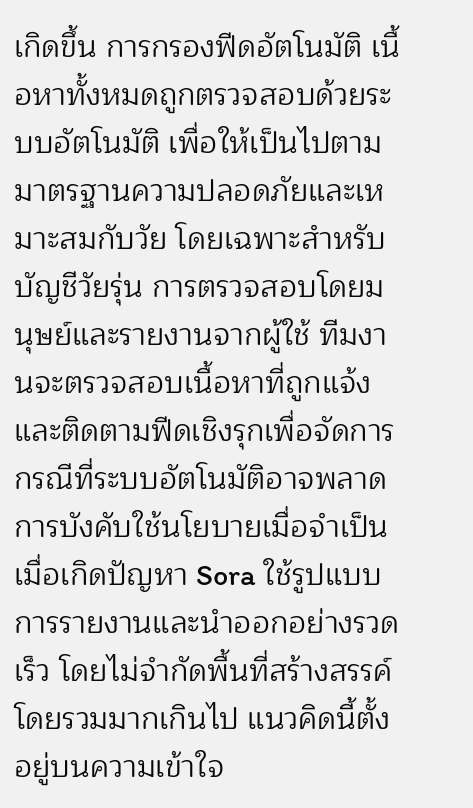เกิดขึ้น การกรองฟีดอัตโนมัติ เนื้อหาทั้งหมดถูกตรวจสอบด้วยระบบอัตโนมัติ เพื่อให้เป็นไปตามมาตรฐานความปลอดภัยและเหมาะสมกับวัย โดยเฉพาะสำหรับบัญชีวัยรุ่น การตรวจสอบโดยมนุษย์และรายงานจากผู้ใช้ ทีมงานจะตรวจสอบเนื้อหาที่ถูกแจ้ง และติดตามฟีดเชิงรุกเพื่อจัดการกรณีที่ระบบอัตโนมัติอาจพลาด การบังคับใช้นโยบายเมื่อจำเป็น เมื่อเกิดปัญหา Sora ใช้รูปแบบการรายงานและนำออกอย่างรวดเร็ว โดยไม่จำกัดพื้นที่สร้างสรรค์โดยรวมมากเกินไป แนวคิดนี้ตั้งอยู่บนความเข้าใจ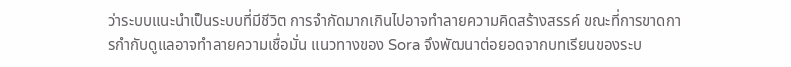ว่าระบบแนะนำเป็นระบบที่มีชีวิต การจำกัดมากเกินไปอาจทำลายความคิดสร้างสรรค์ ขณะที่การขาดการกำกับดูแลอาจทำลายความเชื่อมั่น แนวทางของ Sora จึงพัฒนาต่อยอดจากบทเรียนของระบ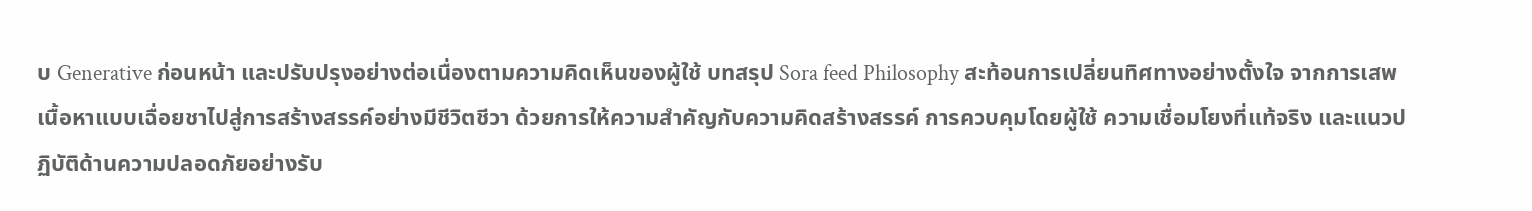บ Generative ก่อนหน้า และปรับปรุงอย่างต่อเนื่องตามความคิดเห็นของผู้ใช้ บทสรุป Sora feed Philosophy สะท้อนการเปลี่ยนทิศทางอย่างตั้งใจ จากการเสพเนื้อหาแบบเฉื่อยชาไปสู่การสร้างสรรค์อย่างมีชีวิตชีวา ด้วยการให้ความสำคัญกับความคิดสร้างสรรค์ การควบคุมโดยผู้ใช้ ความเชื่อมโยงที่แท้จริง และแนวปฏิบัติด้านความปลอดภัยอย่างรับ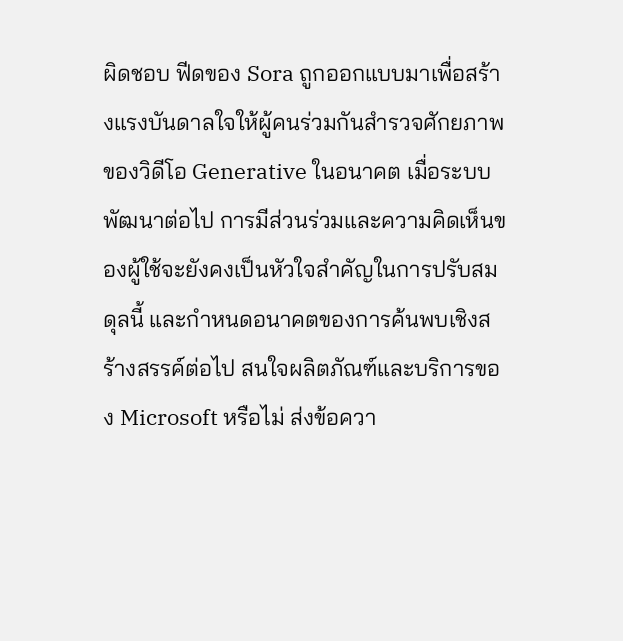ผิดชอบ ฟีดของ Sora ถูกออกแบบมาเพื่อสร้างแรงบันดาลใจให้ผู้คนร่วมกันสำรวจศักยภาพของวิดีโอ Generative ในอนาคต เมื่อระบบพัฒนาต่อไป การมีส่วนร่วมและความคิดเห็นของผู้ใช้จะยังคงเป็นหัวใจสำคัญในการปรับสมดุลนี้ และกำหนดอนาคตของการค้นพบเชิงสร้างสรรค์ต่อไป สนใจผลิตภัณฑ์และบริการของ Microsoft หรือไม่ ส่งข้อควา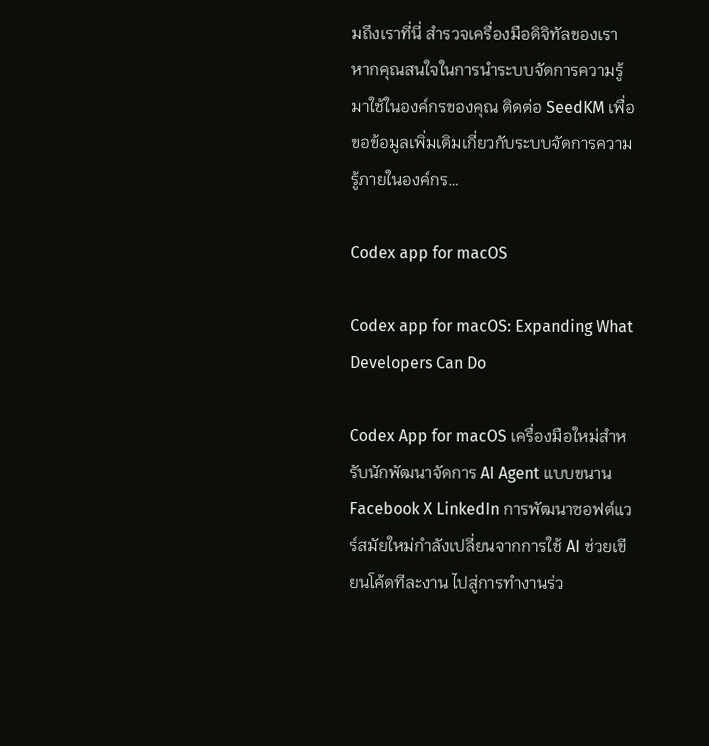มถึงเราที่นี่ สำรวจเครื่องมือดิจิทัลของเรา หากคุณสนใจในการนำระบบจัดการความรู้มาใช้ในองค์กรของคุณ ติดต่อ SeedKM เพื่อขอข้อมูลเพิ่มเติมเกี่ยวกับระบบจัดการความรู้ภายในองค์กร…

Codex app for macOS

Codex app for macOS: Expanding What Developers Can Do

Codex App for macOS เครื่องมือใหม่สำหรับนักพัฒนาจัดการ AI Agent แบบขนาน Facebook X LinkedIn การพัฒนาซอฟต์แวร์สมัยใหม่กำลังเปลี่ยนจากการใช้ AI ช่วยเขียนโค้ดทีละงาน ไปสู่การทำงานร่ว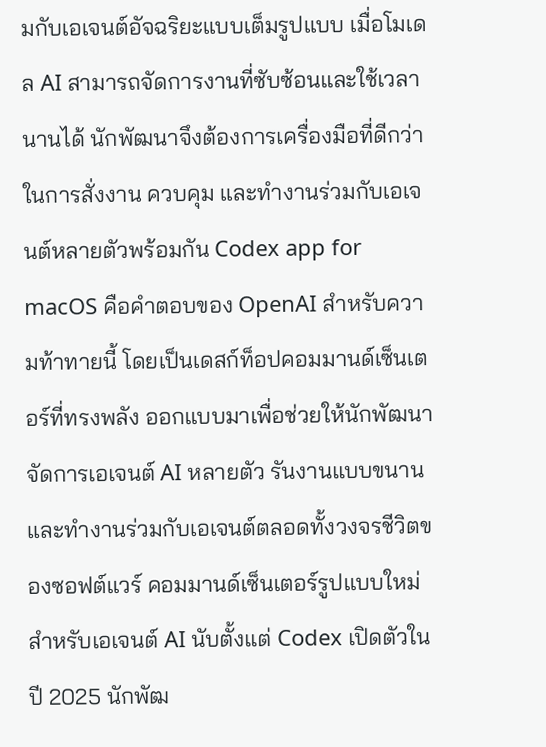มกับเอเจนต์อัจฉริยะแบบเต็มรูปแบบ เมื่อโมเดล AI สามารถจัดการงานที่ซับซ้อนและใช้เวลานานได้ นักพัฒนาจึงต้องการเครื่องมือที่ดีกว่าในการสั่งงาน ควบคุม และทำงานร่วมกับเอเจนต์หลายตัวพร้อมกัน Codex app for macOS คือคำตอบของ OpenAI สำหรับความท้าทายนี้ โดยเป็นเดสก์ท็อปคอมมานด์เซ็นเตอร์ที่ทรงพลัง ออกแบบมาเพื่อช่วยให้นักพัฒนาจัดการเอเจนต์ AI หลายตัว รันงานแบบขนาน และทำงานร่วมกับเอเจนต์ตลอดทั้งวงจรชีวิตของซอฟต์แวร์ คอมมานด์เซ็นเตอร์รูปแบบใหม่สำหรับเอเจนต์ AI นับตั้งแต่ Codex เปิดตัวในปี 2025 นักพัฒ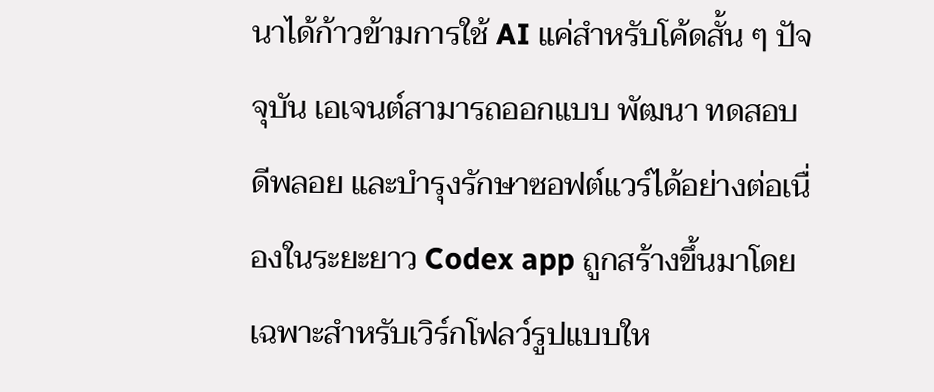นาได้ก้าวข้ามการใช้ AI แค่สำหรับโค้ดสั้น ๆ ปัจจุบัน เอเจนต์สามารถออกแบบ พัฒนา ทดสอบ ดีพลอย และบำรุงรักษาซอฟต์แวร์ได้อย่างต่อเนื่องในระยะยาว Codex app ถูกสร้างขึ้นมาโดยเฉพาะสำหรับเวิร์กโฟลว์รูปแบบให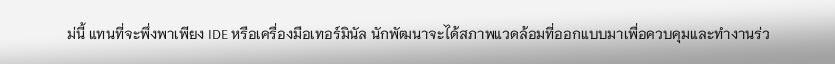ม่นี้ แทนที่จะพึ่งพาเพียง IDE หรือเครื่องมือเทอร์มินัล นักพัฒนาจะได้สภาพแวดล้อมที่ออกแบบมาเพื่อควบคุมและทำงานร่ว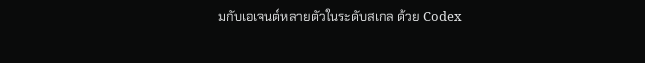มกับเอเจนต์หลายตัวในระดับสเกล ด้วย Codex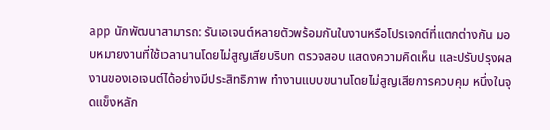app นักพัฒนาสามารถ: รันเอเจนต์หลายตัวพร้อมกันในงานหรือโปรเจกต์ที่แตกต่างกัน มอบหมายงานที่ใช้เวลานานโดยไม่สูญเสียบริบท ตรวจสอบ แสดงความคิดเห็น และปรับปรุงผลงานของเอเจนต์ได้อย่างมีประสิทธิภาพ ทำงานแบบขนานโดยไม่สูญเสียการควบคุม หนึ่งในจุดแข็งหลัก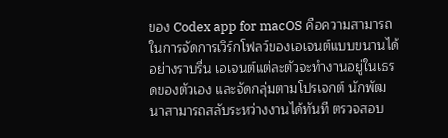ของ Codex app for macOS คือความสามารถในการจัดการเวิร์กโฟลว์ของเอเจนต์แบบขนานได้อย่างราบรื่น เอเจนต์แต่ละตัวจะทำงานอยู่ในเธรดของตัวเอง และจัดกลุ่มตามโปรเจกต์ นักพัฒนาสามารถสลับระหว่างงานได้ทันที ตรวจสอบ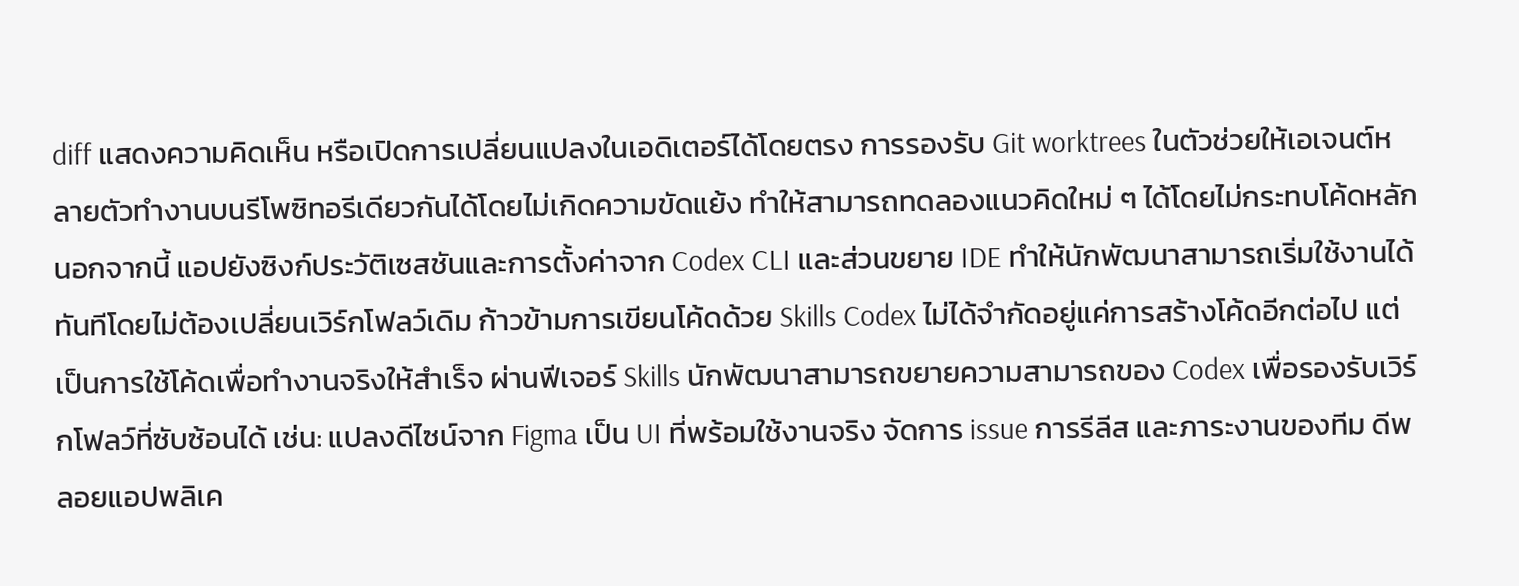diff แสดงความคิดเห็น หรือเปิดการเปลี่ยนแปลงในเอดิเตอร์ได้โดยตรง การรองรับ Git worktrees ในตัวช่วยให้เอเจนต์หลายตัวทำงานบนรีโพซิทอรีเดียวกันได้โดยไม่เกิดความขัดแย้ง ทำให้สามารถทดลองแนวคิดใหม่ ๆ ได้โดยไม่กระทบโค้ดหลัก นอกจากนี้ แอปยังซิงก์ประวัติเซสชันและการตั้งค่าจาก Codex CLI และส่วนขยาย IDE ทำให้นักพัฒนาสามารถเริ่มใช้งานได้ทันทีโดยไม่ต้องเปลี่ยนเวิร์กโฟลว์เดิม ก้าวข้ามการเขียนโค้ดด้วย Skills Codex ไม่ได้จำกัดอยู่แค่การสร้างโค้ดอีกต่อไป แต่เป็นการใช้โค้ดเพื่อทำงานจริงให้สำเร็จ ผ่านฟีเจอร์ Skills นักพัฒนาสามารถขยายความสามารถของ Codex เพื่อรองรับเวิร์กโฟลว์ที่ซับซ้อนได้ เช่น: แปลงดีไซน์จาก Figma เป็น UI ที่พร้อมใช้งานจริง จัดการ issue การรีลีส และภาระงานของทีม ดีพลอยแอปพลิเค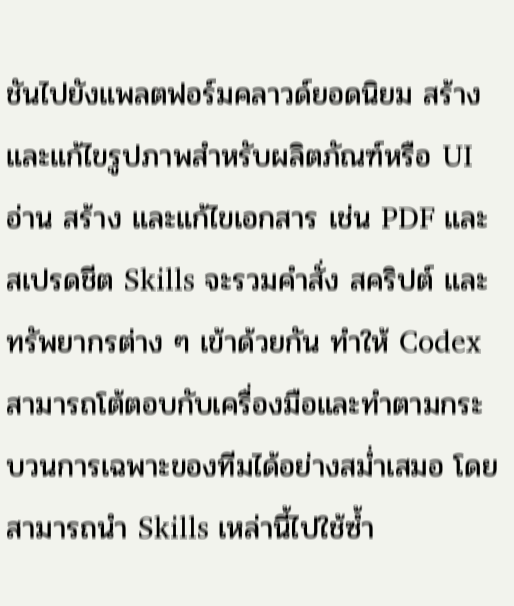ชันไปยังแพลตฟอร์มคลาวด์ยอดนิยม สร้างและแก้ไขรูปภาพสำหรับผลิตภัณฑ์หรือ UI อ่าน สร้าง และแก้ไขเอกสาร เช่น PDF และสเปรดชีต Skills จะรวมคำสั่ง สคริปต์ และทรัพยากรต่าง ๆ เข้าด้วยกัน ทำให้ Codex สามารถโต้ตอบกับเครื่องมือและทำตามกระบวนการเฉพาะของทีมได้อย่างสม่ำเสมอ โดยสามารถนำ Skills เหล่านี้ไปใช้ซ้ำ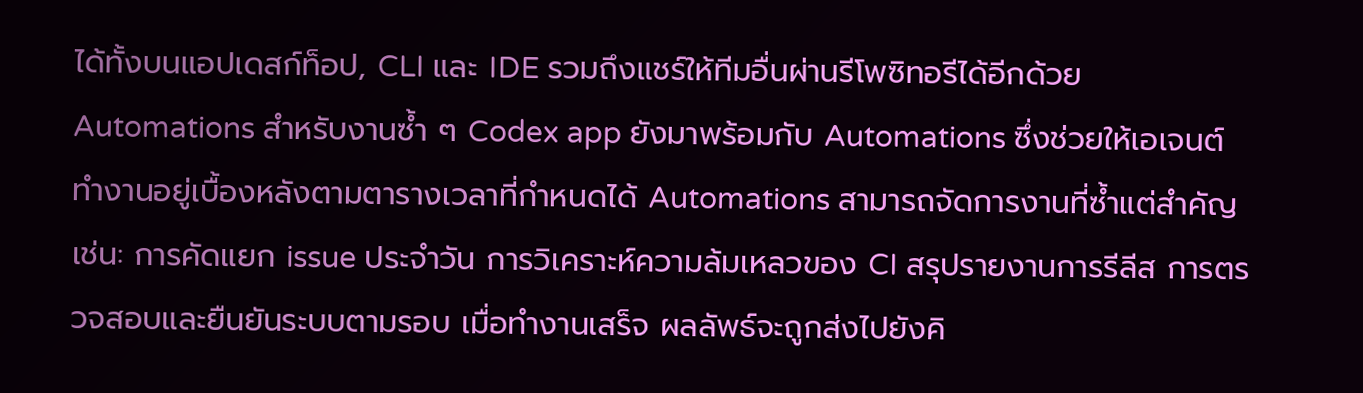ได้ทั้งบนแอปเดสก์ท็อป, CLI และ IDE รวมถึงแชร์ให้ทีมอื่นผ่านรีโพซิทอรีได้อีกด้วย Automations สำหรับงานซ้ำ ๆ Codex app ยังมาพร้อมกับ Automations ซึ่งช่วยให้เอเจนต์ทำงานอยู่เบื้องหลังตามตารางเวลาที่กำหนดได้ Automations สามารถจัดการงานที่ซ้ำแต่สำคัญ เช่น: การคัดแยก issue ประจำวัน การวิเคราะห์ความล้มเหลวของ CI สรุปรายงานการรีลีส การตรวจสอบและยืนยันระบบตามรอบ เมื่อทำงานเสร็จ ผลลัพธ์จะถูกส่งไปยังคิ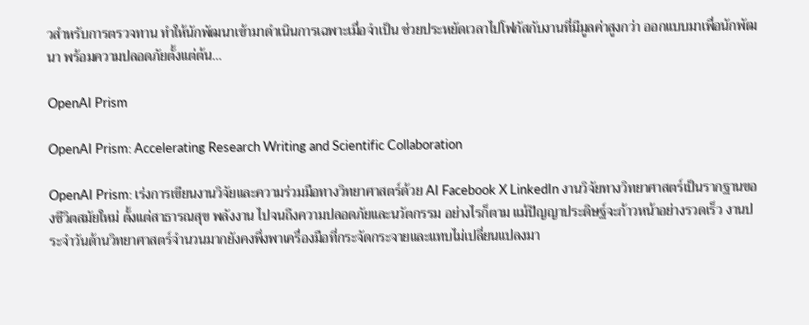วสำหรับการตรวจทาน ทำให้นักพัฒนาเข้ามาดำเนินการเฉพาะเมื่อจำเป็น ช่วยประหยัดเวลาไปโฟกัสกับงานที่มีมูลค่าสูงกว่า ออกแบบมาเพื่อนักพัฒนา พร้อมความปลอดภัยตั้งแต่ต้น…

OpenAI Prism

OpenAI Prism: Accelerating Research Writing and Scientific Collaboration

OpenAI Prism: เร่งการเขียนงานวิจัยและความร่วมมือทางวิทยาศาสตร์ด้วย AI Facebook X LinkedIn งานวิจัยทางวิทยาศาสตร์เป็นรากฐานของชีวิตสมัยใหม่ ตั้งแต่สาธารณสุข พลังงาน ไปจนถึงความปลอดภัยและนวัตกรรม อย่างไรก็ตาม แม้ปัญญาประดิษฐ์จะก้าวหน้าอย่างรวดเร็ว งานประจำวันด้านวิทยาศาสตร์จำนวนมากยังคงพึ่งพาเครื่องมือที่กระจัดกระจายและแทบไม่เปลี่ยนแปลงมา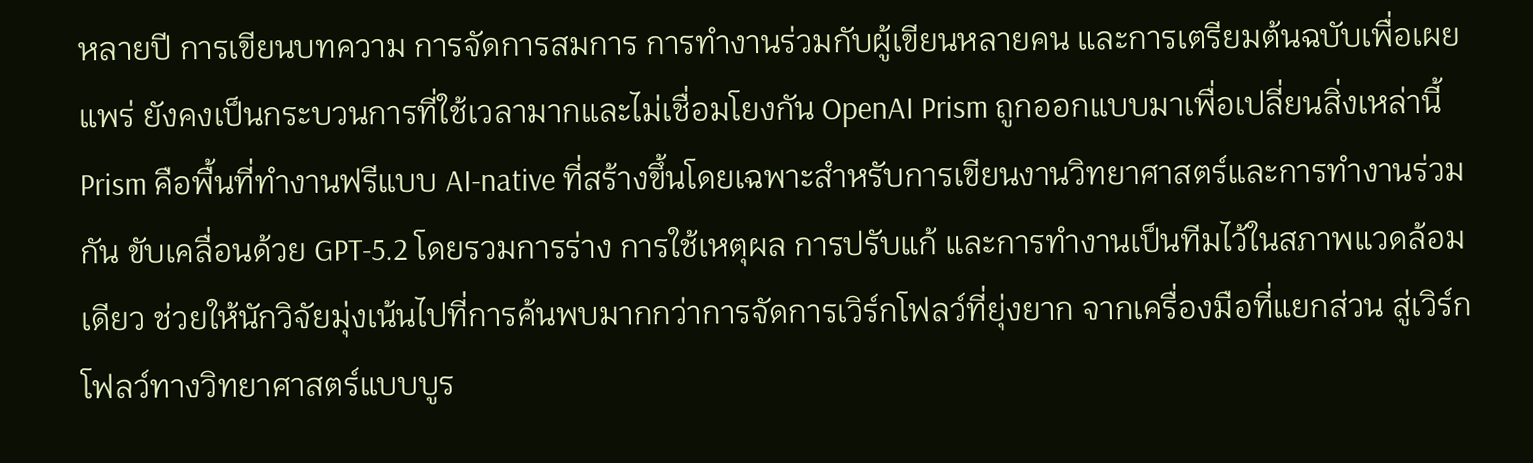หลายปี การเขียนบทความ การจัดการสมการ การทำงานร่วมกับผู้เขียนหลายคน และการเตรียมต้นฉบับเพื่อเผยแพร่ ยังคงเป็นกระบวนการที่ใช้เวลามากและไม่เชื่อมโยงกัน OpenAI Prism ถูกออกแบบมาเพื่อเปลี่ยนสิ่งเหล่านี้ Prism คือพื้นที่ทำงานฟรีแบบ AI-native ที่สร้างขึ้นโดยเฉพาะสำหรับการเขียนงานวิทยาศาสตร์และการทำงานร่วมกัน ขับเคลื่อนด้วย GPT-5.2 โดยรวมการร่าง การใช้เหตุผล การปรับแก้ และการทำงานเป็นทีมไว้ในสภาพแวดล้อมเดียว ช่วยให้นักวิจัยมุ่งเน้นไปที่การค้นพบมากกว่าการจัดการเวิร์กโฟลว์ที่ยุ่งยาก จากเครื่องมือที่แยกส่วน สู่เวิร์กโฟลว์ทางวิทยาศาสตร์แบบบูร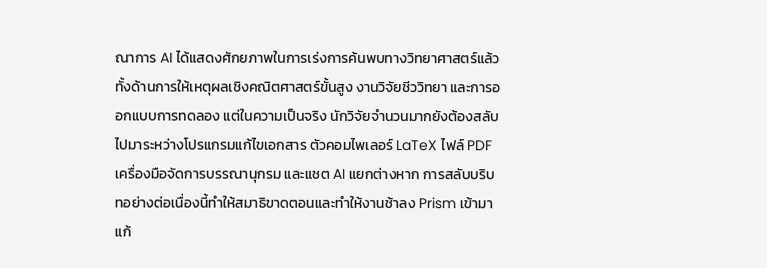ณาการ AI ได้แสดงศักยภาพในการเร่งการค้นพบทางวิทยาศาสตร์แล้ว ทั้งด้านการให้เหตุผลเชิงคณิตศาสตร์ขั้นสูง งานวิจัยชีววิทยา และการออกแบบการทดลอง แต่ในความเป็นจริง นักวิจัยจำนวนมากยังต้องสลับไปมาระหว่างโปรแกรมแก้ไขเอกสาร ตัวคอมไพเลอร์ LaTeX ไฟล์ PDF เครื่องมือจัดการบรรณานุกรม และแชต AI แยกต่างหาก การสลับบริบทอย่างต่อเนื่องนี้ทำให้สมาธิขาดตอนและทำให้งานช้าลง Prism เข้ามาแก้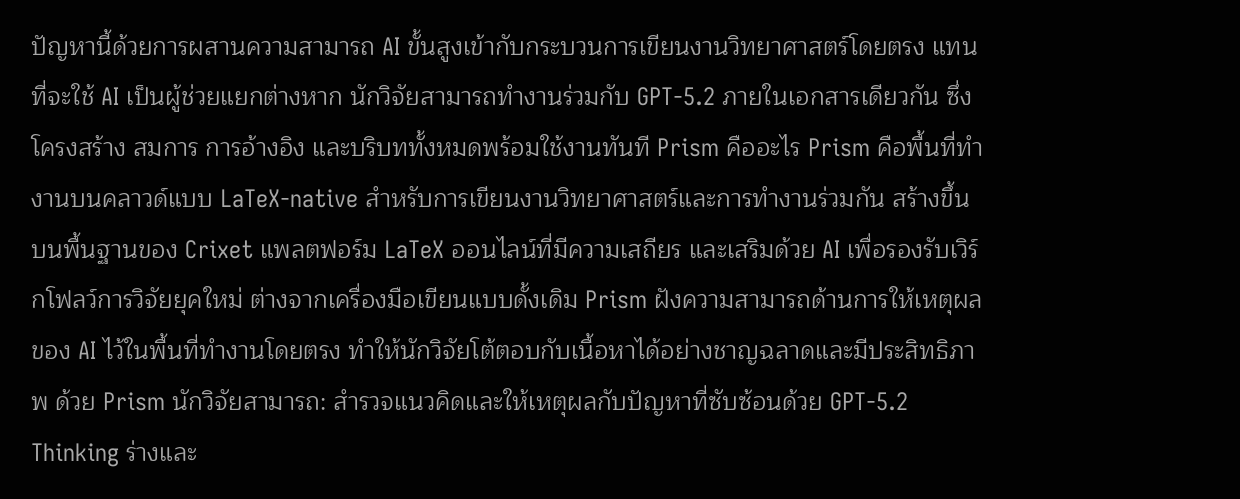ปัญหานี้ด้วยการผสานความสามารถ AI ขั้นสูงเข้ากับกระบวนการเขียนงานวิทยาศาสตร์โดยตรง แทนที่จะใช้ AI เป็นผู้ช่วยแยกต่างหาก นักวิจัยสามารถทำงานร่วมกับ GPT-5.2 ภายในเอกสารเดียวกัน ซึ่งโครงสร้าง สมการ การอ้างอิง และบริบททั้งหมดพร้อมใช้งานทันที Prism คืออะไร Prism คือพื้นที่ทำงานบนคลาวด์แบบ LaTeX-native สำหรับการเขียนงานวิทยาศาสตร์และการทำงานร่วมกัน สร้างขึ้นบนพื้นฐานของ Crixet แพลตฟอร์ม LaTeX ออนไลน์ที่มีความเสถียร และเสริมด้วย AI เพื่อรองรับเวิร์กโฟลว์การวิจัยยุคใหม่ ต่างจากเครื่องมือเขียนแบบดั้งเดิม Prism ฝังความสามารถด้านการให้เหตุผลของ AI ไว้ในพื้นที่ทำงานโดยตรง ทำให้นักวิจัยโต้ตอบกับเนื้อหาได้อย่างชาญฉลาดและมีประสิทธิภาพ ด้วย Prism นักวิจัยสามารถ: สำรวจแนวคิดและให้เหตุผลกับปัญหาที่ซับซ้อนด้วย GPT-5.2 Thinking ร่างและ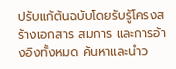ปรับแก้ต้นฉบับโดยรับรู้โครงสร้างเอกสาร สมการ และการอ้างอิงทั้งหมด ค้นหาและนำว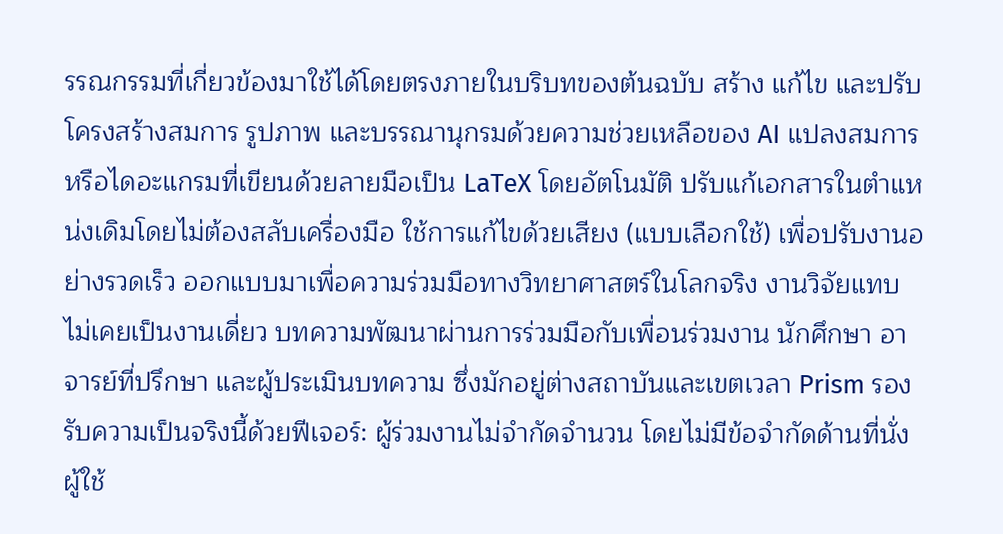รรณกรรมที่เกี่ยวข้องมาใช้ได้โดยตรงภายในบริบทของต้นฉบับ สร้าง แก้ไข และปรับโครงสร้างสมการ รูปภาพ และบรรณานุกรมด้วยความช่วยเหลือของ AI แปลงสมการหรือไดอะแกรมที่เขียนด้วยลายมือเป็น LaTeX โดยอัตโนมัติ ปรับแก้เอกสารในตำแหน่งเดิมโดยไม่ต้องสลับเครื่องมือ ใช้การแก้ไขด้วยเสียง (แบบเลือกใช้) เพื่อปรับงานอย่างรวดเร็ว ออกแบบมาเพื่อความร่วมมือทางวิทยาศาสตร์ในโลกจริง งานวิจัยแทบไม่เคยเป็นงานเดี่ยว บทความพัฒนาผ่านการร่วมมือกับเพื่อนร่วมงาน นักศึกษา อาจารย์ที่ปรึกษา และผู้ประเมินบทความ ซึ่งมักอยู่ต่างสถาบันและเขตเวลา Prism รองรับความเป็นจริงนี้ด้วยฟีเจอร์: ผู้ร่วมงานไม่จำกัดจำนวน โดยไม่มีข้อจำกัดด้านที่นั่งผู้ใช้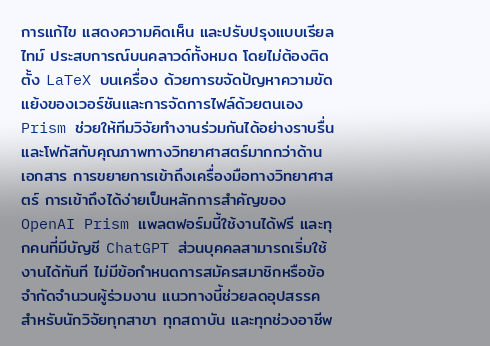การแก้ไข แสดงความคิดเห็น และปรับปรุงแบบเรียลไทม์ ประสบการณ์บนคลาวด์ทั้งหมด โดยไม่ต้องติดตั้ง LaTeX บนเครื่อง ด้วยการขจัดปัญหาความขัดแย้งของเวอร์ชันและการจัดการไฟล์ด้วยตนเอง Prism ช่วยให้ทีมวิจัยทำงานร่วมกันได้อย่างราบรื่น และโฟกัสกับคุณภาพทางวิทยาศาสตร์มากกว่าด้านเอกสาร การขยายการเข้าถึงเครื่องมือทางวิทยาศาสตร์ การเข้าถึงได้ง่ายเป็นหลักการสำคัญของ OpenAI Prism แพลตฟอร์มนี้ใช้งานได้ฟรี และทุกคนที่มีบัญชี ChatGPT ส่วนบุคคลสามารถเริ่มใช้งานได้ทันที ไม่มีข้อกำหนดการสมัครสมาชิกหรือข้อจำกัดจำนวนผู้ร่วมงาน แนวทางนี้ช่วยลดอุปสรรคสำหรับนักวิจัยทุกสาขา ทุกสถาบัน และทุกช่วงอาชีพ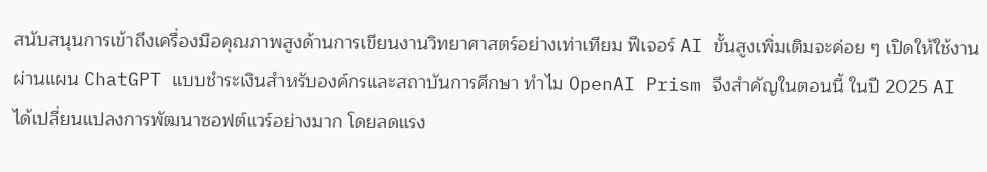สนับสนุนการเข้าถึงเครื่องมือคุณภาพสูงด้านการเขียนงานวิทยาศาสตร์อย่างเท่าเทียม ฟีเจอร์ AI ขั้นสูงเพิ่มเติมจะค่อย ๆ เปิดให้ใช้งานผ่านแผน ChatGPT แบบชำระเงินสำหรับองค์กรและสถาบันการศึกษา ทำไม OpenAI Prism จึงสำคัญในตอนนี้ ในปี 2025 AI ได้เปลี่ยนแปลงการพัฒนาซอฟต์แวร์อย่างมาก โดยลดแรง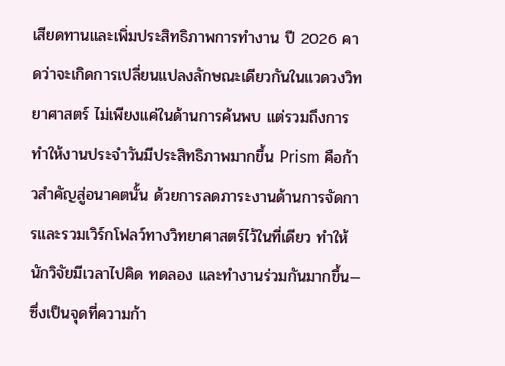เสียดทานและเพิ่มประสิทธิภาพการทำงาน ปี 2026 คาดว่าจะเกิดการเปลี่ยนแปลงลักษณะเดียวกันในแวดวงวิทยาศาสตร์ ไม่เพียงแค่ในด้านการค้นพบ แต่รวมถึงการทำให้งานประจำวันมีประสิทธิภาพมากขึ้น Prism คือก้าวสำคัญสู่อนาคตนั้น ด้วยการลดภาระงานด้านการจัดการและรวมเวิร์กโฟลว์ทางวิทยาศาสตร์ไว้ในที่เดียว ทำให้นักวิจัยมีเวลาไปคิด ทดลอง และทำงานร่วมกันมากขึ้น—ซึ่งเป็นจุดที่ความก้า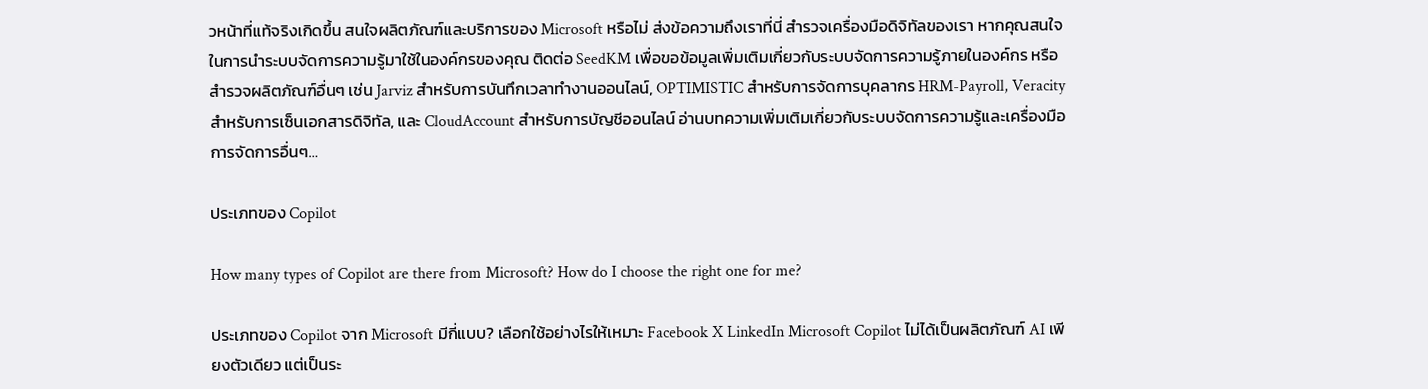วหน้าที่แท้จริงเกิดขึ้น สนใจผลิตภัณฑ์และบริการของ Microsoft หรือไม่ ส่งข้อความถึงเราที่นี่ สำรวจเครื่องมือดิจิทัลของเรา หากคุณสนใจในการนำระบบจัดการความรู้มาใช้ในองค์กรของคุณ ติดต่อ SeedKM เพื่อขอข้อมูลเพิ่มเติมเกี่ยวกับระบบจัดการความรู้ภายในองค์กร หรือสำรวจผลิตภัณฑ์อื่นๆ เช่น Jarviz สำหรับการบันทึกเวลาทำงานออนไลน์, OPTIMISTIC สำหรับการจัดการบุคลากร HRM-Payroll, Veracity สำหรับการเซ็นเอกสารดิจิทัล, และ CloudAccount สำหรับการบัญชีออนไลน์ อ่านบทความเพิ่มเติมเกี่ยวกับระบบจัดการความรู้และเครื่องมือการจัดการอื่นๆ…

ประเภทของ Copilot

How many types of Copilot are there from Microsoft? How do I choose the right one for me?

ประเภทของ Copilot จาก Microsoft มีกี่แบบ? เลือกใช้อย่างไรให้เหมาะ Facebook X LinkedIn Microsoft Copilot ไม่ได้เป็นผลิตภัณฑ์ AI เพียงตัวเดียว แต่เป็นระ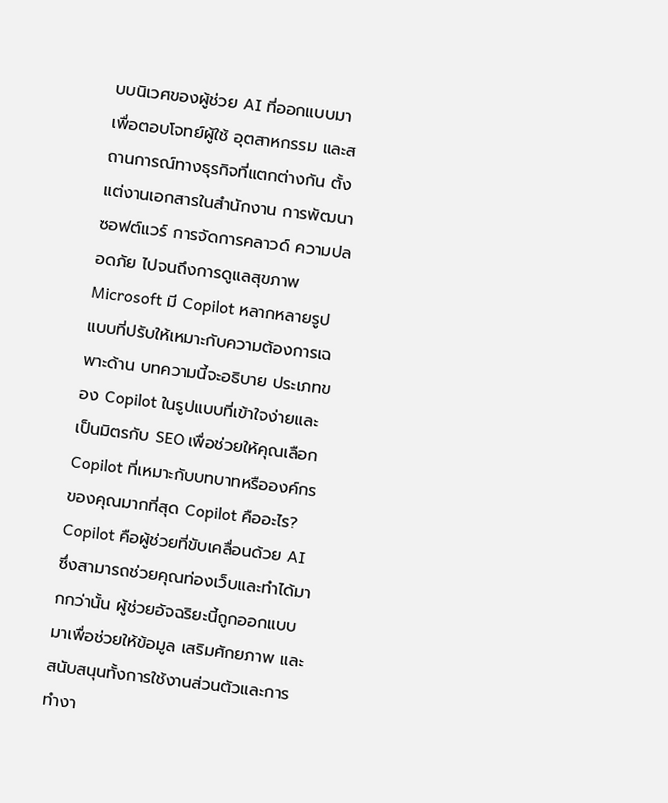บบนิเวศของผู้ช่วย AI ที่ออกแบบมาเพื่อตอบโจทย์ผู้ใช้ อุตสาหกรรม และสถานการณ์ทางธุรกิจที่แตกต่างกัน ตั้งแต่งานเอกสารในสำนักงาน การพัฒนาซอฟต์แวร์ การจัดการคลาวด์ ความปลอดภัย ไปจนถึงการดูแลสุขภาพ Microsoft มี Copilot หลากหลายรูปแบบที่ปรับให้เหมาะกับความต้องการเฉพาะด้าน บทความนี้จะอธิบาย ประเภทของ Copilot ในรูปแบบที่เข้าใจง่ายและเป็นมิตรกับ SEO เพื่อช่วยให้คุณเลือก Copilot ที่เหมาะกับบทบาทหรือองค์กรของคุณมากที่สุด Copilot คืออะไร? Copilot คือผู้ช่วยที่ขับเคลื่อนด้วย AI ซึ่งสามารถช่วยคุณท่องเว็บและทำได้มากกว่านั้น ผู้ช่วยอัจฉริยะนี้ถูกออกแบบมาเพื่อช่วยให้ข้อมูล เสริมศักยภาพ และสนับสนุนทั้งการใช้งานส่วนตัวและการทำงา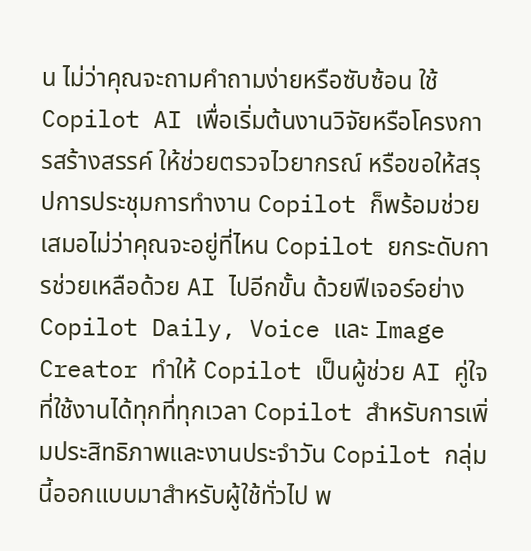น ไม่ว่าคุณจะถามคำถามง่ายหรือซับซ้อน ใช้ Copilot AI เพื่อเริ่มต้นงานวิจัยหรือโครงการสร้างสรรค์ ให้ช่วยตรวจไวยากรณ์ หรือขอให้สรุปการประชุมการทำงาน Copilot ก็พร้อมช่วยเสมอไม่ว่าคุณจะอยู่ที่ไหน Copilot ยกระดับการช่วยเหลือด้วย AI ไปอีกขั้น ด้วยฟีเจอร์อย่าง Copilot Daily, Voice และ Image Creator ทำให้ Copilot เป็นผู้ช่วย AI คู่ใจที่ใช้งานได้ทุกที่ทุกเวลา Copilot สำหรับการเพิ่มประสิทธิภาพและงานประจำวัน Copilot กลุ่มนี้ออกแบบมาสำหรับผู้ใช้ทั่วไป พ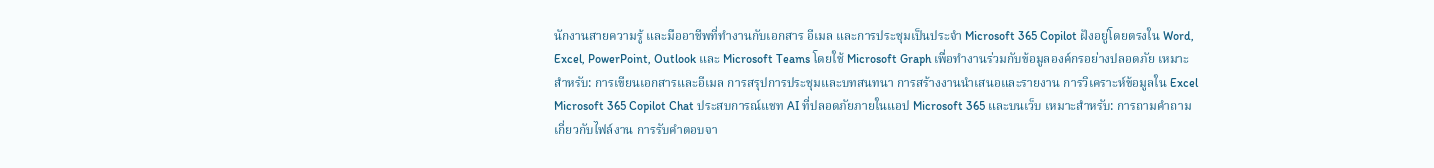นักงานสายความรู้ และมืออาชีพที่ทำงานกับเอกสาร อีเมล และการประชุมเป็นประจำ Microsoft 365 Copilot ฝังอยู่โดยตรงใน Word, Excel, PowerPoint, Outlook และ Microsoft Teams โดยใช้ Microsoft Graph เพื่อทำงานร่วมกับข้อมูลองค์กรอย่างปลอดภัย เหมาะสำหรับ: การเขียนเอกสารและอีเมล การสรุปการประชุมและบทสนทนา การสร้างงานนำเสนอและรายงาน การวิเคราะห์ข้อมูลใน Excel Microsoft 365 Copilot Chat ประสบการณ์แชท AI ที่ปลอดภัยภายในแอป Microsoft 365 และบนเว็บ เหมาะสำหรับ: การถามคำถามเกี่ยวกับไฟล์งาน การรับคำตอบจา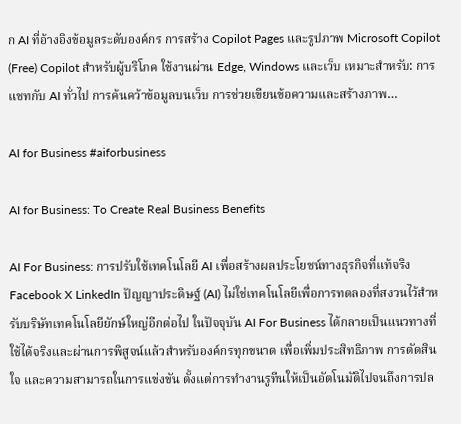ก AI ที่อ้างอิงข้อมูลระดับองค์กร การสร้าง Copilot Pages และรูปภาพ Microsoft Copilot (Free) Copilot สำหรับผู้บริโภค ใช้งานผ่าน Edge, Windows และเว็บ เหมาะสำหรับ: การแชทกับ AI ทั่วไป การค้นคว้าข้อมูลบนเว็บ การช่วยเขียนข้อความและสร้างภาพ…

AI for Business #aiforbusiness

AI for Business: To Create Real Business Benefits

AI For Business: การปรับใช้เทคโนโลยี AI เพื่อสร้างผลประโยชน์ทางธุรกิจที่แท้จริง Facebook X LinkedIn ปัญญาประดิษฐ์ (AI) ไม่ใช่เทคโนโลยีเพื่อการทดลองที่สงวนไว้สำหรับบริษัทเทคโนโลยียักษ์ใหญ่อีกต่อไป ในปัจจุบัน AI For Business ได้กลายเป็นแนวทางที่ใช้ได้จริงและผ่านการพิสูจน์แล้วสำหรับองค์กรทุกขนาด เพื่อเพิ่มประสิทธิภาพ การตัดสินใจ และความสามารถในการแข่งขัน ตั้งแต่การทำงานรูทีนให้เป็นอัตโนมัติไปจนถึงการปล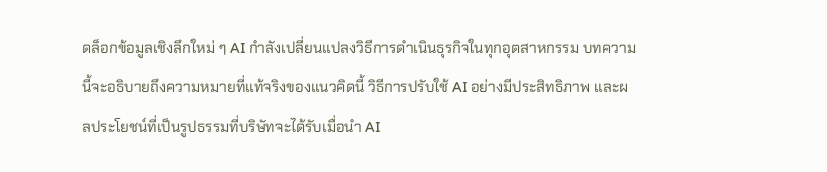ดล็อกข้อมูลเชิงลึกใหม่ ๆ AI กำลังเปลี่ยนแปลงวิธีการดำเนินธุรกิจในทุกอุตสาหกรรม บทความนี้จะอธิบายถึงความหมายที่แท้จริงของแนวคิดนี้ วิธีการปรับใช้ AI อย่างมีประสิทธิภาพ และผลประโยชน์ที่เป็นรูปธรรมที่บริษัทจะได้รับเมื่อนำ AI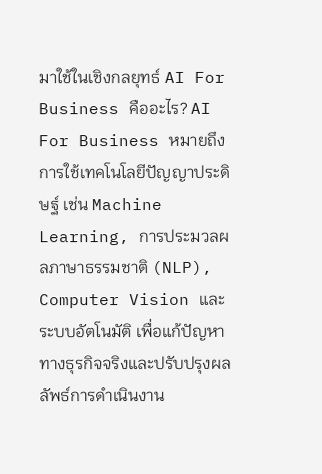มาใช้ในเชิงกลยุทธ์ AI For Business คืออะไร? AI For Business หมายถึงการใช้เทคโนโลยีปัญญาประดิษฐ์ เช่น Machine Learning, การประมวลผลภาษาธรรมชาติ (NLP), Computer Vision และระบบอัตโนมัติ เพื่อแก้ปัญหาทางธุรกิจจริงและปรับปรุงผลลัพธ์การดำเนินงาน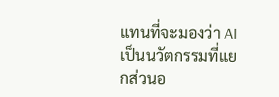แทนที่จะมองว่า AI เป็นนวัตกรรมที่แยกส่วนอ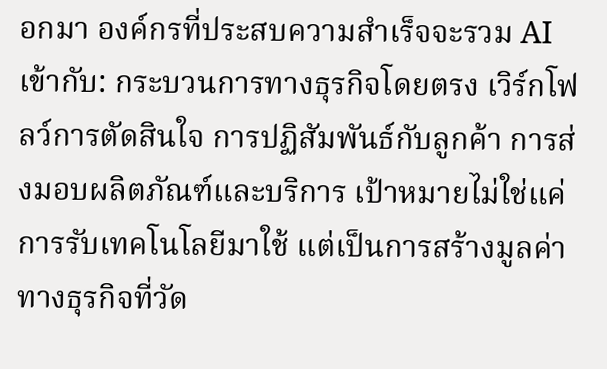อกมา องค์กรที่ประสบความสำเร็จจะรวม AI เข้ากับ: กระบวนการทางธุรกิจโดยตรง เวิร์กโฟลว์การตัดสินใจ การปฏิสัมพันธ์กับลูกค้า การส่งมอบผลิตภัณฑ์และบริการ เป้าหมายไม่ใช่แค่การรับเทคโนโลยีมาใช้ แต่เป็นการสร้างมูลค่าทางธุรกิจที่วัด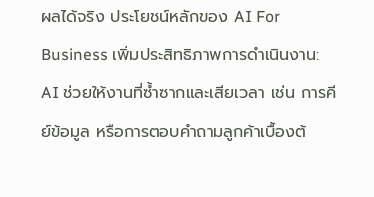ผลได้จริง ประโยชน์หลักของ AI For Business เพิ่มประสิทธิภาพการดำเนินงาน: AI ช่วยให้งานที่ซ้ำซากและเสียเวลา เช่น การคีย์ข้อมูล หรือการตอบคำถามลูกค้าเบื้องต้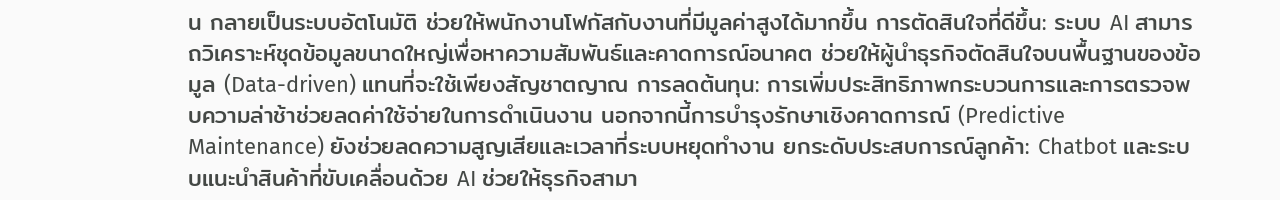น กลายเป็นระบบอัตโนมัติ ช่วยให้พนักงานโฟกัสกับงานที่มีมูลค่าสูงได้มากขึ้น การตัดสินใจที่ดีขึ้น: ระบบ AI สามารถวิเคราะห์ชุดข้อมูลขนาดใหญ่เพื่อหาความสัมพันธ์และคาดการณ์อนาคต ช่วยให้ผู้นำธุรกิจตัดสินใจบนพื้นฐานของข้อมูล (Data-driven) แทนที่จะใช้เพียงสัญชาตญาณ การลดต้นทุน: การเพิ่มประสิทธิภาพกระบวนการและการตรวจพบความล่าช้าช่วยลดค่าใช้จ่ายในการดำเนินงาน นอกจากนี้การบำรุงรักษาเชิงคาดการณ์ (Predictive Maintenance) ยังช่วยลดความสูญเสียและเวลาที่ระบบหยุดทำงาน ยกระดับประสบการณ์ลูกค้า: Chatbot และระบบแนะนำสินค้าที่ขับเคลื่อนด้วย AI ช่วยให้ธุรกิจสามา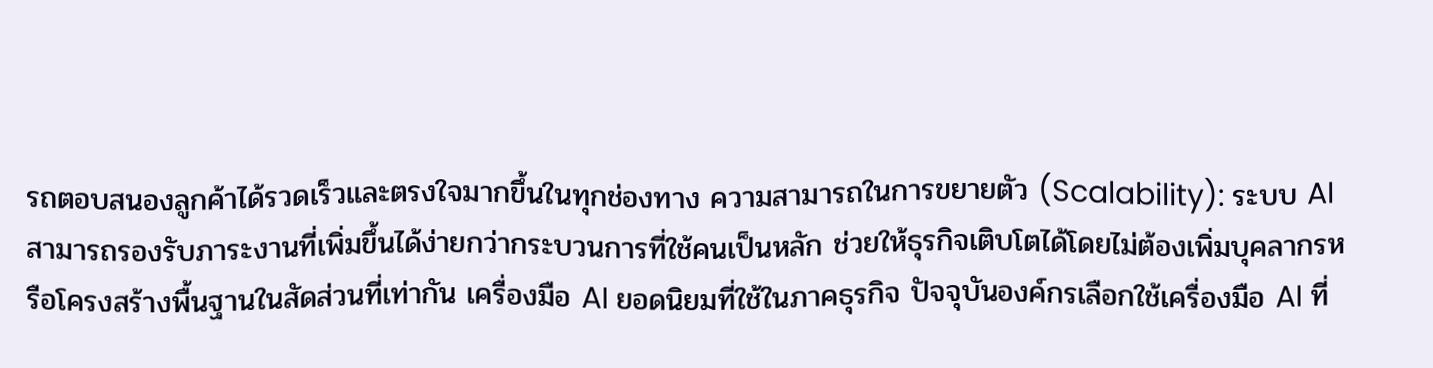รถตอบสนองลูกค้าได้รวดเร็วและตรงใจมากขึ้นในทุกช่องทาง ความสามารถในการขยายตัว (Scalability): ระบบ AI สามารถรองรับภาระงานที่เพิ่มขึ้นได้ง่ายกว่ากระบวนการที่ใช้คนเป็นหลัก ช่วยให้ธุรกิจเติบโตได้โดยไม่ต้องเพิ่มบุคลากรหรือโครงสร้างพื้นฐานในสัดส่วนที่เท่ากัน เครื่องมือ AI ยอดนิยมที่ใช้ในภาคธุรกิจ ปัจจุบันองค์กรเลือกใช้เครื่องมือ AI ที่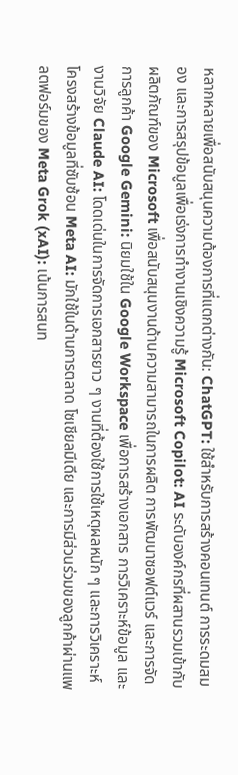หลากหลายเพื่อสนับสนุนความต้องการที่แตกต่างกัน: ChatGPT: ใช้สำหรับการสร้างคอนเทนต์ การระดมสมอง และการสรุปข้อมูลเพื่อเร่งการทำงานเชิงความรู้ Microsoft Copilot: AI ระดับองค์กรที่ผสานรวมเข้ากับผลิตภัณฑ์ของ Microsoft เพื่อสนับสนุนงานด้านความสามารถในการผลิต การพัฒนาซอฟต์แวร์ และการจัดการลูกค้า Google Gemini: นิยมใช้ใน Google Workspace เพื่อการสร้างเอกสาร การวิเคราะห์ข้อมูล และงานวิจัย Claude AI: โดดเด่นในการจัดการเอกสารยาว ๆ งานที่ต้องใช้การใช้เหตุผลหนัก ๆ และการวิเคราะห์โครงสร้างข้อมูลที่ซับซ้อน Meta AI: มักใช้ในด้านการตลาด โซเชียลมีเดีย และการมีส่วนร่วมของลูกค้าผ่านแพลตฟอร์มของ Meta Grok (xAI): เน้นการสนท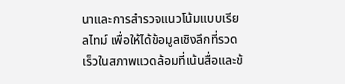นาและการสำรวจแนวโน้มแบบเรียลไทม์ เพื่อให้ได้ข้อมูลเชิงลึกที่รวดเร็วในสภาพแวดล้อมที่เน้นสื่อและข้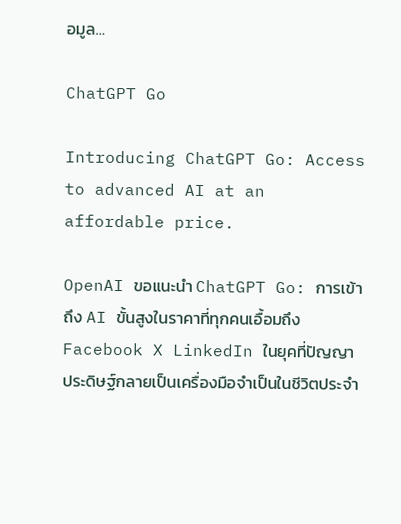อมูล…

ChatGPT Go

Introducing ChatGPT Go: Access to advanced AI at an affordable price.

OpenAI ขอแนะนำ ChatGPT Go: การเข้าถึง AI ขั้นสูงในราคาที่ทุกคนเอื้อมถึง Facebook X LinkedIn ในยุคที่ปัญญาประดิษฐ์กลายเป็นเครื่องมือจำเป็นในชีวิตประจำ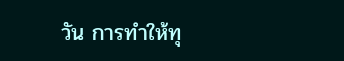วัน การทำให้ทุ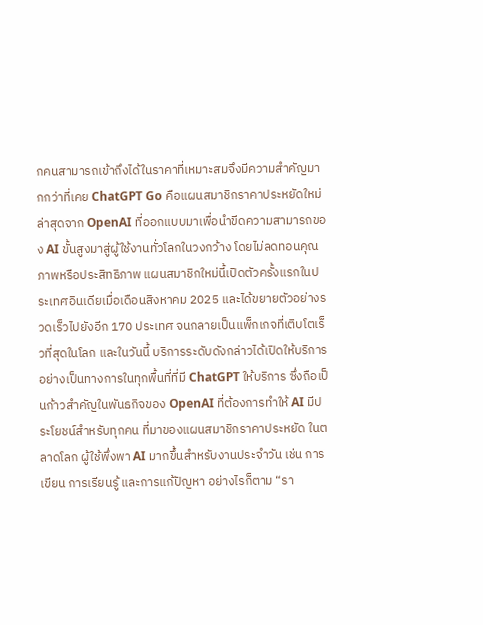กคนสามารถเข้าถึงได้ในราคาที่เหมาะสมจึงมีความสำคัญมากกว่าที่เคย ChatGPT Go คือแผนสมาชิกราคาประหยัดใหม่ล่าสุดจาก OpenAI ที่ออกแบบมาเพื่อนำขีดความสามารถของ AI ขั้นสูงมาสู่ผู้ใช้งานทั่วโลกในวงกว้าง โดยไม่ลดทอนคุณภาพหรือประสิทธิภาพ แผนสมาชิกใหม่นี้เปิดตัวครั้งแรกในประเทศอินเดียเมื่อเดือนสิงหาคม 2025 และได้ขยายตัวอย่างรวดเร็วไปยังอีก 170 ประเทศ จนกลายเป็นแพ็กเกจที่เติบโตเร็วที่สุดในโลก และในวันนี้ บริการระดับดังกล่าวได้เปิดให้บริการอย่างเป็นทางการในทุกพื้นที่ที่มี ChatGPT ให้บริการ ซึ่งถือเป็นก้าวสำคัญในพันธกิจของ OpenAI ที่ต้องการทำให้ AI มีประโยชน์สำหรับทุกคน ที่มาของแผนสมาชิกราคาประหยัด ในตลาดโลก ผู้ใช้พึ่งพา AI มากขึ้นสำหรับงานประจำวัน เช่น การเขียน การเรียนรู้ และการแก้ปัญหา อย่างไรก็ตาม “รา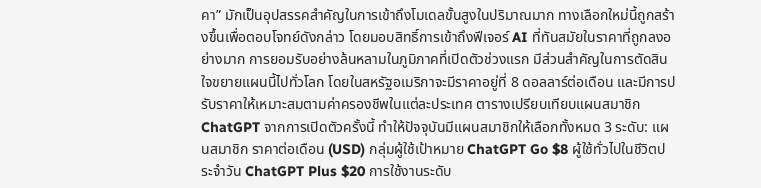คา” มักเป็นอุปสรรคสำคัญในการเข้าถึงโมเดลขั้นสูงในปริมาณมาก ทางเลือกใหม่นี้ถูกสร้างขึ้นเพื่อตอบโจทย์ดังกล่าว โดยมอบสิทธิ์การเข้าถึงฟีเจอร์ AI ที่ทันสมัยในราคาที่ถูกลงอย่างมาก การยอมรับอย่างล้นหลามในภูมิภาคที่เปิดตัวช่วงแรก มีส่วนสำคัญในการตัดสินใจขยายแผนนี้ไปทั่วโลก โดยในสหรัฐอเมริกาจะมีราคาอยู่ที่ 8 ดอลลาร์ต่อเดือน และมีการปรับราคาให้เหมาะสมตามค่าครองชีพในแต่ละประเทศ ตารางเปรียบเทียบแผนสมาชิก ChatGPT จากการเปิดตัวครั้งนี้ ทำให้ปัจจุบันมีแผนสมาชิกให้เลือกทั้งหมด 3 ระดับ: แผนสมาชิก ราคาต่อเดือน (USD) กลุ่มผู้ใช้เป้าหมาย ChatGPT Go $8 ผู้ใช้ทั่วไปในชีวิตประจำวัน ChatGPT Plus $20 การใช้งานระดับ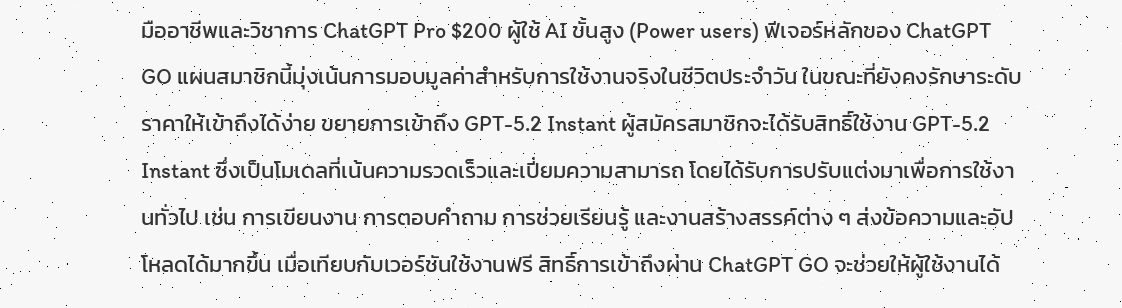มืออาชีพและวิชาการ ChatGPT Pro $200 ผู้ใช้ AI ขั้นสูง (Power users) ฟีเจอร์หลักของ ChatGPT GO แผนสมาชิกนี้มุ่งเน้นการมอบมูลค่าสำหรับการใช้งานจริงในชีวิตประจำวัน ในขณะที่ยังคงรักษาระดับราคาให้เข้าถึงได้ง่าย ขยายการเข้าถึง GPT-5.2 Instant ผู้สมัครสมาชิกจะได้รับสิทธิ์ใช้งาน GPT-5.2 Instant ซึ่งเป็นโมเดลที่เน้นความรวดเร็วและเปี่ยมความสามารถ โดยได้รับการปรับแต่งมาเพื่อการใช้งานทั่วไป เช่น การเขียนงาน การตอบคำถาม การช่วยเรียนรู้ และงานสร้างสรรค์ต่าง ๆ ส่งข้อความและอัปโหลดได้มากขึ้น เมื่อเทียบกับเวอร์ชันใช้งานฟรี สิทธิ์การเข้าถึงผ่าน ChatGPT GO จะช่วยให้ผู้ใช้งานได้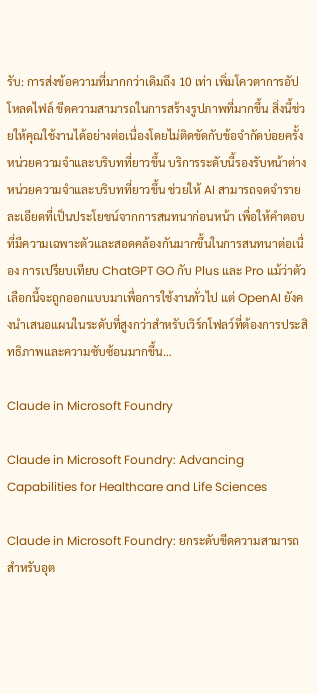รับ: การส่งข้อความที่มากกว่าเดิมถึง 10 เท่า เพิ่มโควตาการอัปโหลดไฟล์ ขีดความสามารถในการสร้างรูปภาพที่มากขึ้น สิ่งนี้ช่วยให้คุณใช้งานได้อย่างต่อเนื่องโดยไม่ติดขัดกับข้อจำกัดบ่อยครั้ง หน่วยความจำและบริบทที่ยาวขึ้น บริการระดับนี้รองรับหน้าต่างหน่วยความจำและบริบทที่ยาวขึ้น ช่วยให้ AI สามารถจดจำรายละเอียดที่เป็นประโยชน์จากการสนทนาก่อนหน้า เพื่อให้คำตอบที่มีความเฉพาะตัวและสอดคล้องกันมากขึ้นในการสนทนาต่อเนื่อง การเปรียบเทียบ ChatGPT GO กับ Plus และ Pro แม้ว่าตัวเลือกนี้จะถูกออกแบบมาเพื่อการใช้งานทั่วไป แต่ OpenAI ยังคงนำเสนอแผนในระดับที่สูงกว่าสำหรับเวิร์กโฟลว์ที่ต้องการประสิทธิภาพและความซับซ้อนมากขึ้น…

Claude in Microsoft Foundry

Claude in Microsoft Foundry: Advancing Capabilities for Healthcare and Life Sciences

Claude in Microsoft Foundry: ยกระดับขีดความสามารถสำหรับอุต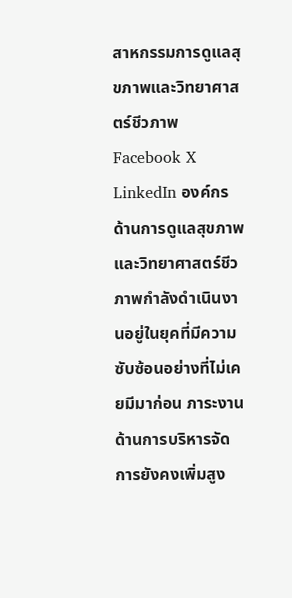สาหกรรมการดูแลสุขภาพและวิทยาศาสตร์ชีวภาพ Facebook X LinkedIn องค์กรด้านการดูแลสุขภาพและวิทยาศาสตร์ชีวภาพกำลังดำเนินงานอยู่ในยุคที่มีความซับซ้อนอย่างที่ไม่เคยมีมาก่อน ภาระงานด้านการบริหารจัดการยังคงเพิ่มสูง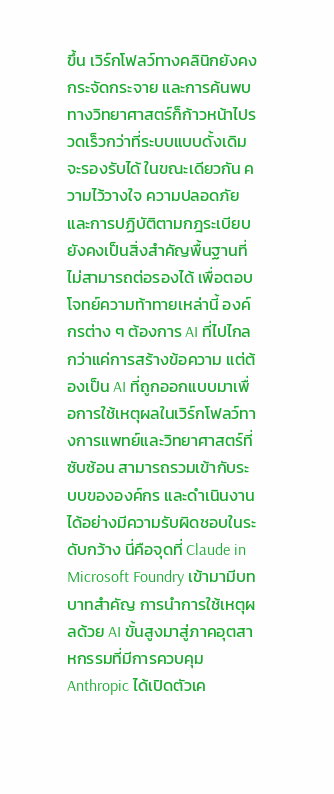ขึ้น เวิร์กโฟลว์ทางคลินิกยังคงกระจัดกระจาย และการค้นพบทางวิทยาศาสตร์ก็ก้าวหน้าไปรวดเร็วกว่าที่ระบบแบบดั้งเดิมจะรองรับได้ ในขณะเดียวกัน ความไว้วางใจ ความปลอดภัย และการปฏิบัติตามกฎระเบียบยังคงเป็นสิ่งสำคัญพื้นฐานที่ไม่สามารถต่อรองได้ เพื่อตอบโจทย์ความท้าทายเหล่านี้ องค์กรต่าง ๆ ต้องการ AI ที่ไปไกลกว่าแค่การสร้างข้อความ แต่ต้องเป็น AI ที่ถูกออกแบบมาเพื่อการใช้เหตุผลในเวิร์กโฟลว์ทางการแพทย์และวิทยาศาสตร์ที่ซับซ้อน สามารถรวมเข้ากับระบบขององค์กร และดำเนินงานได้อย่างมีความรับผิดชอบในระดับกว้าง นี่คือจุดที่ Claude in Microsoft Foundry เข้ามามีบทบาทสำคัญ การนำการใช้เหตุผลด้วย AI ขั้นสูงมาสู่ภาคอุตสาหกรรมที่มีการควบคุม Anthropic ได้เปิดตัวเค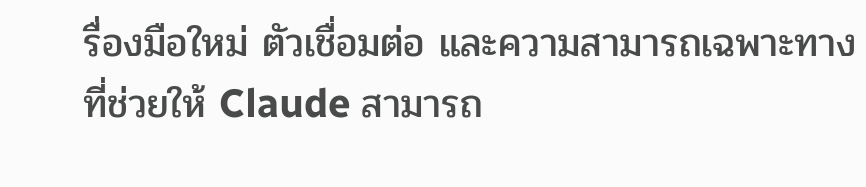รื่องมือใหม่ ตัวเชื่อมต่อ และความสามารถเฉพาะทางที่ช่วยให้ Claude สามารถ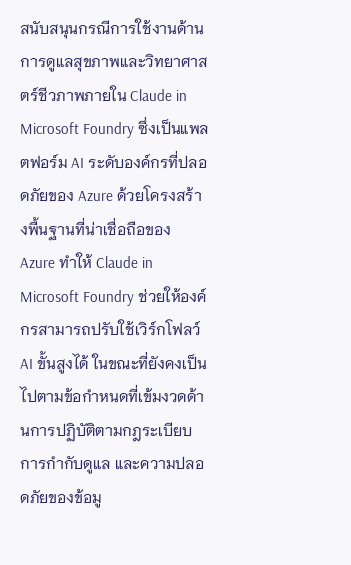สนับสนุนกรณีการใช้งานด้านการดูแลสุขภาพและวิทยาศาสตร์ชีวภาพภายใน Claude in Microsoft Foundry ซึ่งเป็นแพลตฟอร์ม AI ระดับองค์กรที่ปลอดภัยของ Azure ด้วยโครงสร้างพื้นฐานที่น่าเชื่อถือของ Azure ทำให้ Claude in Microsoft Foundry ช่วยให้องค์กรสามารถปรับใช้เวิร์กโฟลว์ AI ขั้นสูงได้ ในขณะที่ยังคงเป็นไปตามข้อกำหนดที่เข้มงวดด้านการปฏิบัติตามกฎระเบียบ การกำกับดูแล และความปลอดภัยของข้อมู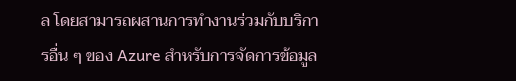ล โดยสามารถผสานการทำงานร่วมกับบริการอื่น ๆ ของ Azure สำหรับการจัดการข้อมูล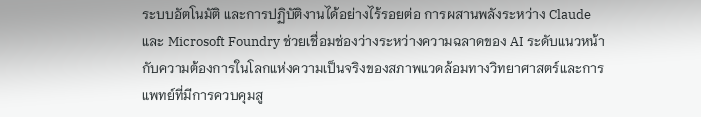ระบบอัตโนมัติ และการปฏิบัติงานได้อย่างไร้รอยต่อ การผสานพลังระหว่าง Claude และ Microsoft Foundry ช่วยเชื่อมช่องว่างระหว่างความฉลาดของ AI ระดับแนวหน้า กับความต้องการในโลกแห่งความเป็นจริงของสภาพแวดล้อมทางวิทยาศาสตร์และการแพทย์ที่มีการควบคุมสู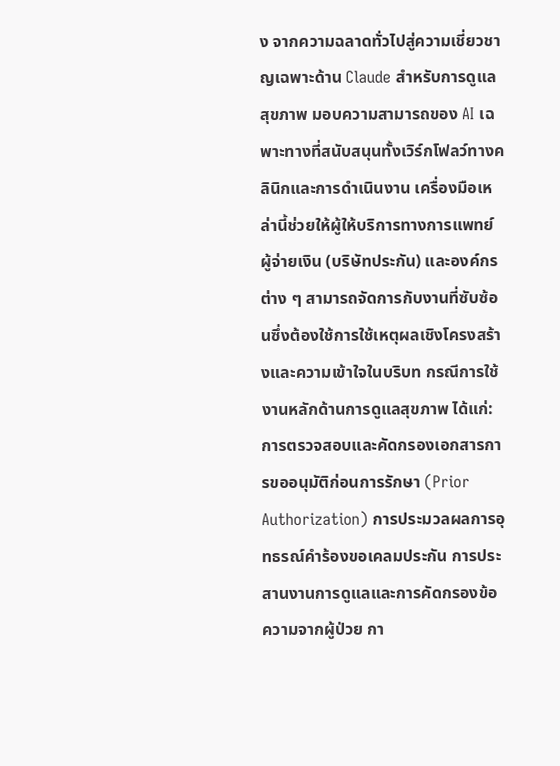ง จากความฉลาดทั่วไปสู่ความเชี่ยวชาญเฉพาะด้าน Claude สำหรับการดูแลสุขภาพ มอบความสามารถของ AI เฉพาะทางที่สนับสนุนทั้งเวิร์กโฟลว์ทางคลินิกและการดำเนินงาน เครื่องมือเหล่านี้ช่วยให้ผู้ให้บริการทางการแพทย์ ผู้จ่ายเงิน (บริษัทประกัน) และองค์กรต่าง ๆ สามารถจัดการกับงานที่ซับซ้อนซึ่งต้องใช้การใช้เหตุผลเชิงโครงสร้างและความเข้าใจในบริบท กรณีการใช้งานหลักด้านการดูแลสุขภาพ ได้แก่: การตรวจสอบและคัดกรองเอกสารการขออนุมัติก่อนการรักษา (Prior Authorization) การประมวลผลการอุทธรณ์คำร้องขอเคลมประกัน การประสานงานการดูแลและการคัดกรองข้อความจากผู้ป่วย กา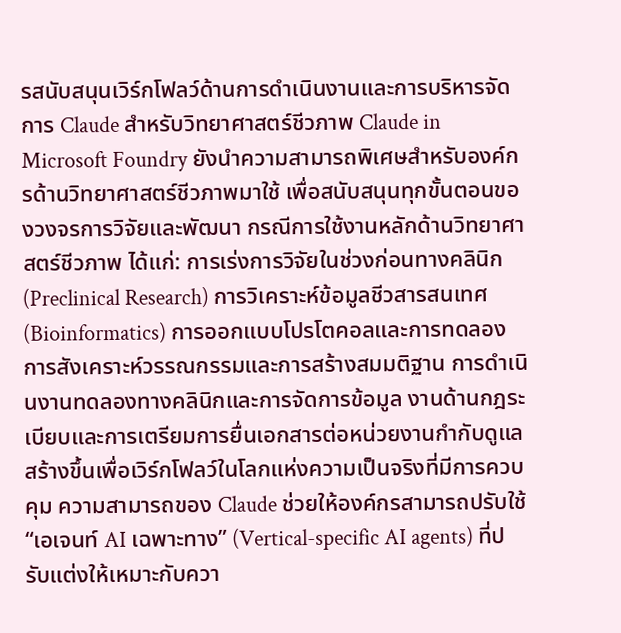รสนับสนุนเวิร์กโฟลว์ด้านการดำเนินงานและการบริหารจัดการ Claude สำหรับวิทยาศาสตร์ชีวภาพ Claude in Microsoft Foundry ยังนำความสามารถพิเศษสำหรับองค์กรด้านวิทยาศาสตร์ชีวภาพมาใช้ เพื่อสนับสนุนทุกขั้นตอนของวงจรการวิจัยและพัฒนา กรณีการใช้งานหลักด้านวิทยาศาสตร์ชีวภาพ ได้แก่: การเร่งการวิจัยในช่วงก่อนทางคลินิก (Preclinical Research) การวิเคราะห์ข้อมูลชีวสารสนเทศ (Bioinformatics) การออกแบบโปรโตคอลและการทดลอง การสังเคราะห์วรรณกรรมและการสร้างสมมติฐาน การดำเนินงานทดลองทางคลินิกและการจัดการข้อมูล งานด้านกฎระเบียบและการเตรียมการยื่นเอกสารต่อหน่วยงานกำกับดูแล สร้างขึ้นเพื่อเวิร์กโฟลว์ในโลกแห่งความเป็นจริงที่มีการควบคุม ความสามารถของ Claude ช่วยให้องค์กรสามารถปรับใช้ “เอเจนท์ AI เฉพาะทาง” (Vertical-specific AI agents) ที่ปรับแต่งให้เหมาะกับควา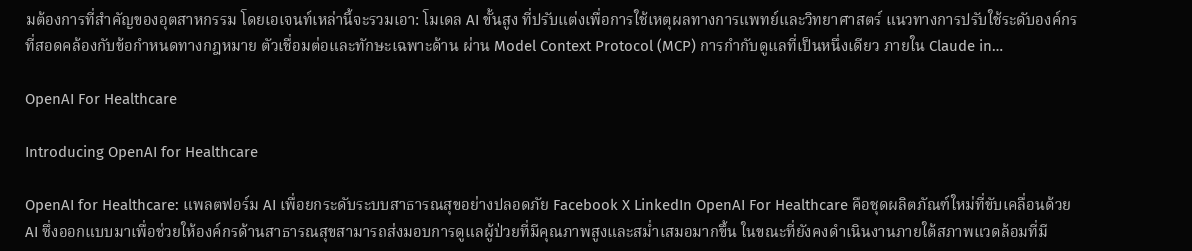มต้องการที่สำคัญของอุตสาหกรรม โดยเอเจนท์เหล่านี้จะรวมเอา: โมเดล AI ขั้นสูง ที่ปรับแต่งเพื่อการใช้เหตุผลทางการแพทย์และวิทยาศาสตร์ แนวทางการปรับใช้ระดับองค์กร ที่สอดคล้องกับข้อกำหนดทางกฎหมาย ตัวเชื่อมต่อและทักษะเฉพาะด้าน ผ่าน Model Context Protocol (MCP) การกำกับดูแลที่เป็นหนึ่งเดียว ภายใน Claude in…

OpenAI For Healthcare

Introducing OpenAI for Healthcare

OpenAI for Healthcare: แพลตฟอร์ม AI เพื่อยกระดับระบบสาธารณสุขอย่างปลอดภัย Facebook X LinkedIn OpenAI For Healthcare คือชุดผลิตภัณฑ์ใหม่ที่ขับเคลื่อนด้วย AI ซึ่งออกแบบมาเพื่อช่วยให้องค์กรด้านสาธารณสุขสามารถส่งมอบการดูแลผู้ป่วยที่มีคุณภาพสูงและสม่ำเสมอมากขึ้น ในขณะที่ยังคงดำเนินงานภายใต้สภาพแวดล้อมที่มี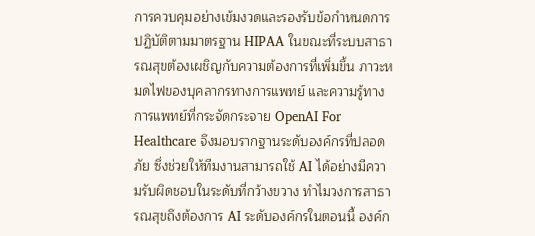การควบคุมอย่างเข้มงวดและรองรับข้อกำหนดการปฏิบัติตามมาตรฐาน HIPAA ในขณะที่ระบบสาธารณสุขต้องเผชิญกับความต้องการที่เพิ่มขึ้น ภาวะหมดไฟของบุคลากรทางการแพทย์ และความรู้ทางการแพทย์ที่กระจัดกระจาย OpenAI For Healthcare จึงมอบรากฐานระดับองค์กรที่ปลอดภัย ซึ่งช่วยให้ทีมงานสามารถใช้ AI ได้อย่างมีความรับผิดชอบในระดับที่กว้างขวาง ทำไมวงการสาธารณสุขถึงต้องการ AI ระดับองค์กรในตอนนี้ องค์ก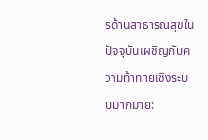รด้านสาธารณสุขในปัจจุบันเผชิญกับความท้าทายเชิงระบบมากมาย: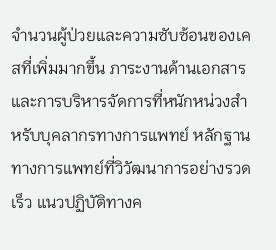จำนวนผู้ป่วยและความซับซ้อนของเคสที่เพิ่มมากขึ้น ภาระงานด้านเอกสารและการบริหารจัดการที่หนักหน่วงสำหรับบุคลากรทางการแพทย์ หลักฐานทางการแพทย์ที่วิวัฒนาการอย่างรวดเร็ว แนวปฏิบัติทางค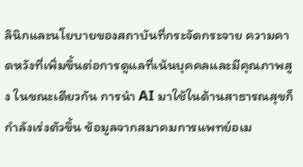ลินิกและนโยบายของสถาบันที่กระจัดกระจาย ความคาดหวังที่เพิ่มขึ้นต่อการดูแลที่เน้นบุคคลและมีคุณภาพสูง ในขณะเดียวกัน การนำ AI มาใช้ในด้านสาธารณสุขก็กำลังเร่งตัวขึ้น ข้อมูลจากสมาคมการแพทย์อเม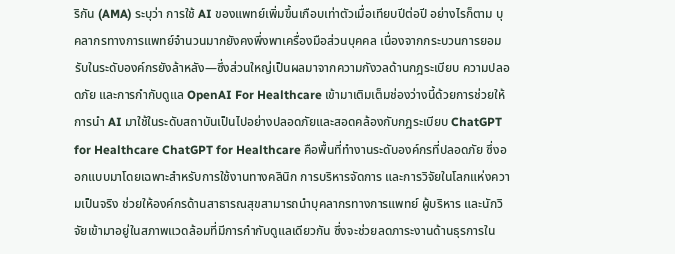ริกัน (AMA) ระบุว่า การใช้ AI ของแพทย์เพิ่มขึ้นเกือบเท่าตัวเมื่อเทียบปีต่อปี อย่างไรก็ตาม บุคลากรทางการแพทย์จำนวนมากยังคงพึ่งพาเครื่องมือส่วนบุคคล เนื่องจากกระบวนการยอมรับในระดับองค์กรยังล้าหลัง—ซึ่งส่วนใหญ่เป็นผลมาจากความกังวลด้านกฎระเบียบ ความปลอดภัย และการกำกับดูแล OpenAI For Healthcare เข้ามาเติมเต็มช่องว่างนี้ด้วยการช่วยให้การนำ AI มาใช้ในระดับสถาบันเป็นไปอย่างปลอดภัยและสอดคล้องกับกฎระเบียบ ChatGPT for Healthcare ChatGPT for Healthcare คือพื้นที่ทำงานระดับองค์กรที่ปลอดภัย ซึ่งออกแบบมาโดยเฉพาะสำหรับการใช้งานทางคลินิก การบริหารจัดการ และการวิจัยในโลกแห่งความเป็นจริง ช่วยให้องค์กรด้านสาธารณสุขสามารถนำบุคลากรทางการแพทย์ ผู้บริหาร และนักวิจัยเข้ามาอยู่ในสภาพแวดล้อมที่มีการกำกับดูแลเดียวกัน ซึ่งจะช่วยลดภาระงานด้านธุรการใน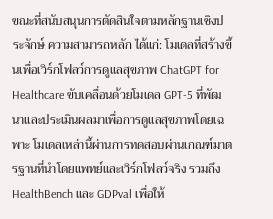ขณะที่สนับสนุนการตัดสินใจตามหลักฐานเชิงประจักษ์ ความสามารถหลัก ได้แก่: โมเดลที่สร้างขึ้นเพื่อเวิร์กโฟลว์การดูแลสุขภาพ ChatGPT for Healthcare ขับเคลื่อนด้วยโมเดล GPT-5 ที่พัฒนาและประเมินผลมาเพื่อการดูแลสุขภาพโดยเฉพาะ โมเดลเหล่านี้ผ่านการทดสอบผ่านเกณฑ์มาตรฐานที่นำโดยแพทย์และเวิร์กโฟลว์จริง รวมถึง HealthBench และ GDPval เพื่อให้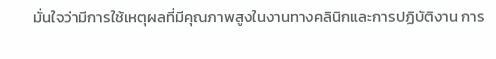มั่นใจว่ามีการใช้เหตุผลที่มีคุณภาพสูงในงานทางคลินิกและการปฏิบัติงาน การ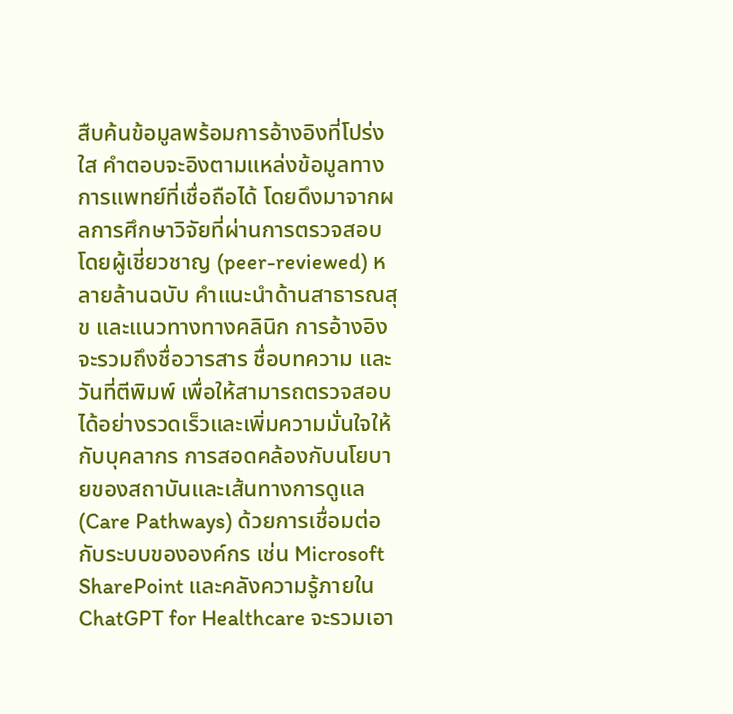สืบค้นข้อมูลพร้อมการอ้างอิงที่โปร่งใส คำตอบจะอิงตามแหล่งข้อมูลทางการแพทย์ที่เชื่อถือได้ โดยดึงมาจากผลการศึกษาวิจัยที่ผ่านการตรวจสอบโดยผู้เชี่ยวชาญ (peer-reviewed) หลายล้านฉบับ คำแนะนำด้านสาธารณสุข และแนวทางทางคลินิก การอ้างอิงจะรวมถึงชื่อวารสาร ชื่อบทความ และวันที่ตีพิมพ์ เพื่อให้สามารถตรวจสอบได้อย่างรวดเร็วและเพิ่มความมั่นใจให้กับบุคลากร การสอดคล้องกับนโยบายของสถาบันและเส้นทางการดูแล(Care Pathways) ด้วยการเชื่อมต่อกับระบบขององค์กร เช่น Microsoft SharePoint และคลังความรู้ภายใน ChatGPT for Healthcare จะรวมเอา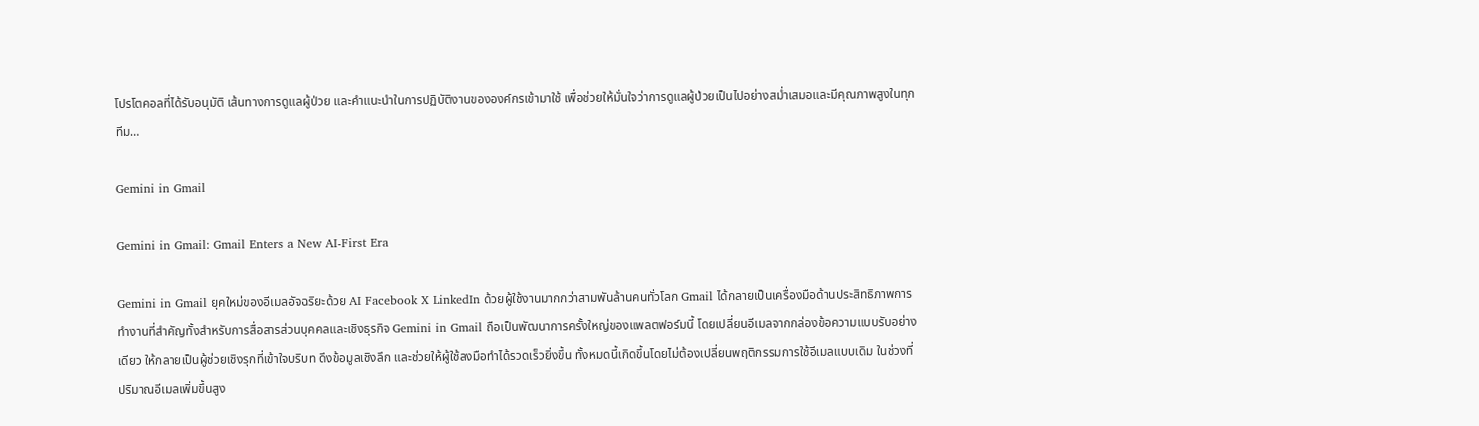โปรโตคอลที่ได้รับอนุมัติ เส้นทางการดูแลผู้ป่วย และคำแนะนำในการปฏิบัติงานขององค์กรเข้ามาใช้ เพื่อช่วยให้มั่นใจว่าการดูแลผู้ป่วยเป็นไปอย่างสม่ำเสมอและมีคุณภาพสูงในทุกทีม…

Gemini in Gmail

Gemini in Gmail: Gmail Enters a New AI-First Era

Gemini in Gmail ยุคใหม่ของอีเมลอัจฉริยะด้วย AI Facebook X LinkedIn ด้วยผู้ใช้งานมากกว่าสามพันล้านคนทั่วโลก Gmail ได้กลายเป็นเครื่องมือด้านประสิทธิภาพการทำงานที่สำคัญทั้งสำหรับการสื่อสารส่วนบุคคลและเชิงธุรกิจ Gemini in Gmail ถือเป็นพัฒนาการครั้งใหญ่ของแพลตฟอร์มนี้ โดยเปลี่ยนอีเมลจากกล่องข้อความแบบรับอย่างเดียว ให้กลายเป็นผู้ช่วยเชิงรุกที่เข้าใจบริบท ดึงข้อมูลเชิงลึก และช่วยให้ผู้ใช้ลงมือทำได้รวดเร็วยิ่งขึ้น ทั้งหมดนี้เกิดขึ้นโดยไม่ต้องเปลี่ยนพฤติกรรมการใช้อีเมลแบบเดิม ในช่วงที่ปริมาณอีเมลเพิ่มขึ้นสูง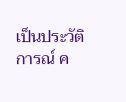เป็นประวัติการณ์ ค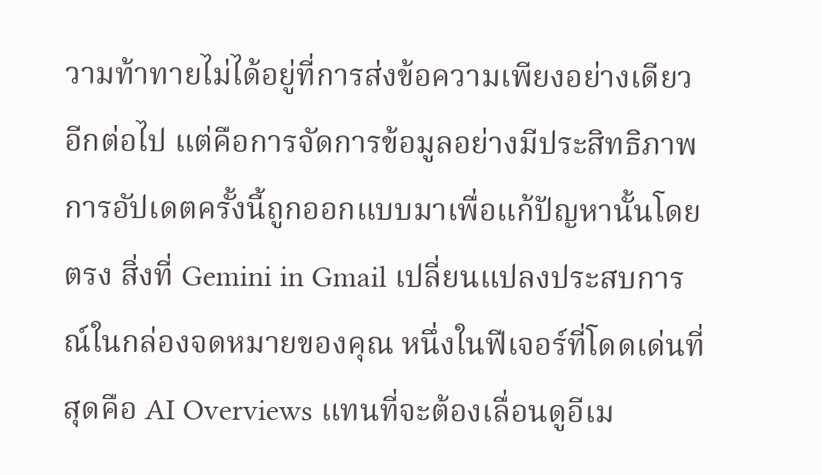วามท้าทายไม่ได้อยู่ที่การส่งข้อความเพียงอย่างเดียวอีกต่อไป แต่คือการจัดการข้อมูลอย่างมีประสิทธิภาพ การอัปเดตครั้งนี้ถูกออกแบบมาเพื่อแก้ปัญหานั้นโดยตรง สิ่งที่ Gemini in Gmail เปลี่ยนแปลงประสบการณ์ในกล่องจดหมายของคุณ หนึ่งในฟีเจอร์ที่โดดเด่นที่สุดคือ AI Overviews แทนที่จะต้องเลื่อนดูอีเม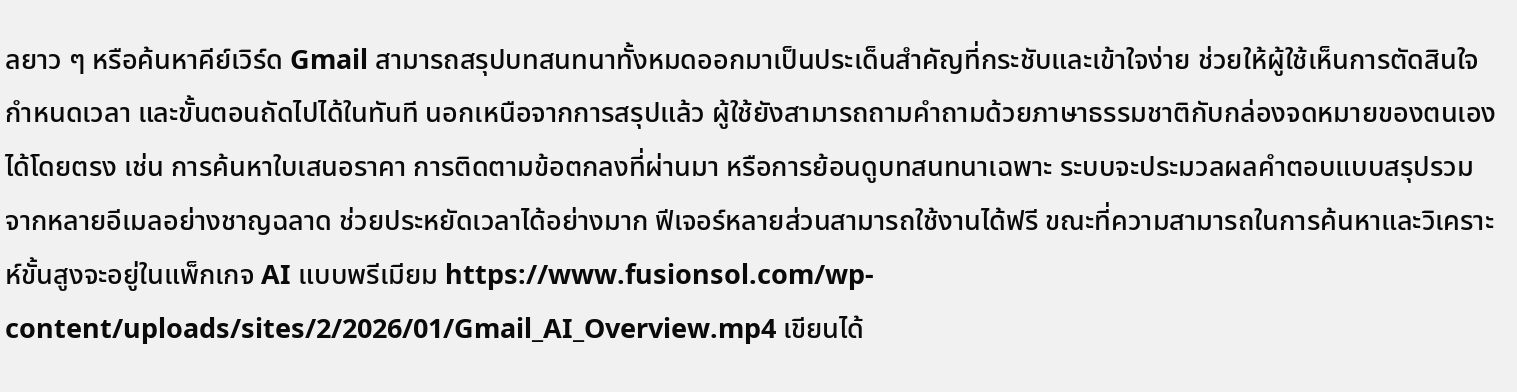ลยาว ๆ หรือค้นหาคีย์เวิร์ด Gmail สามารถสรุปบทสนทนาทั้งหมดออกมาเป็นประเด็นสำคัญที่กระชับและเข้าใจง่าย ช่วยให้ผู้ใช้เห็นการตัดสินใจ กำหนดเวลา และขั้นตอนถัดไปได้ในทันที นอกเหนือจากการสรุปแล้ว ผู้ใช้ยังสามารถถามคำถามด้วยภาษาธรรมชาติกับกล่องจดหมายของตนเองได้โดยตรง เช่น การค้นหาใบเสนอราคา การติดตามข้อตกลงที่ผ่านมา หรือการย้อนดูบทสนทนาเฉพาะ ระบบจะประมวลผลคำตอบแบบสรุปรวมจากหลายอีเมลอย่างชาญฉลาด ช่วยประหยัดเวลาได้อย่างมาก ฟีเจอร์หลายส่วนสามารถใช้งานได้ฟรี ขณะที่ความสามารถในการค้นหาและวิเคราะห์ขั้นสูงจะอยู่ในแพ็กเกจ AI แบบพรีเมียม https://www.fusionsol.com/wp-content/uploads/sites/2/2026/01/Gmail_AI_Overview.mp4 เขียนได้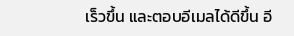เร็วขึ้น และตอบอีเมลได้ดีขึ้น อี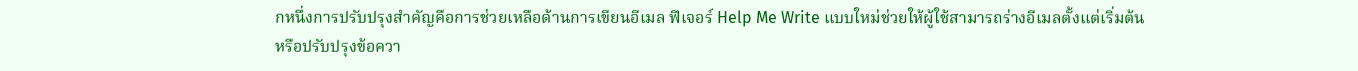กหนึ่งการปรับปรุงสำคัญคือการช่วยเหลือด้านการเขียนอีเมล ฟีเจอร์ Help Me Write แบบใหม่ช่วยให้ผู้ใช้สามารถร่างอีเมลตั้งแต่เริ่มต้น หรือปรับปรุงข้อควา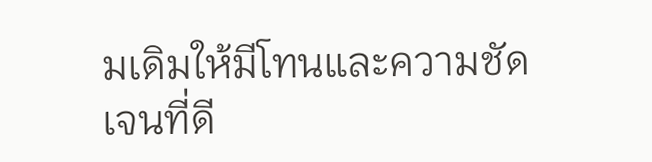มเดิมให้มีโทนและความชัดเจนที่ดี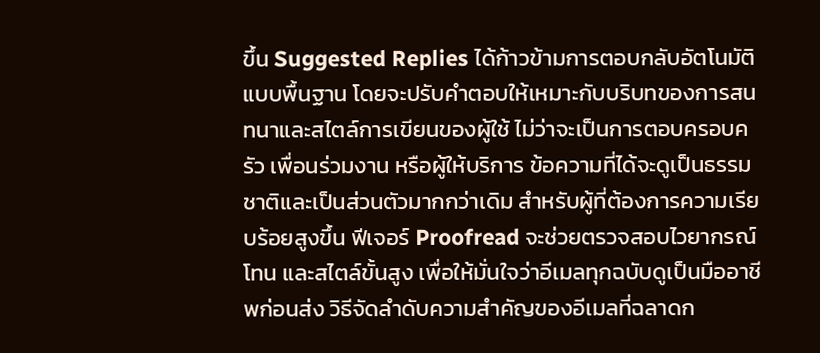ขึ้น Suggested Replies ได้ก้าวข้ามการตอบกลับอัตโนมัติแบบพื้นฐาน โดยจะปรับคำตอบให้เหมาะกับบริบทของการสนทนาและสไตล์การเขียนของผู้ใช้ ไม่ว่าจะเป็นการตอบครอบครัว เพื่อนร่วมงาน หรือผู้ให้บริการ ข้อความที่ได้จะดูเป็นธรรมชาติและเป็นส่วนตัวมากกว่าเดิม สำหรับผู้ที่ต้องการความเรียบร้อยสูงขึ้น ฟีเจอร์ Proofread จะช่วยตรวจสอบไวยากรณ์ โทน และสไตล์ขั้นสูง เพื่อให้มั่นใจว่าอีเมลทุกฉบับดูเป็นมืออาชีพก่อนส่ง วิธีจัดลำดับความสำคัญของอีเมลที่ฉลาดก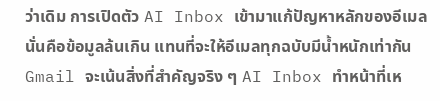ว่าเดิม การเปิดตัว AI Inbox เข้ามาแก้ปัญหาหลักของอีเมล นั่นคือข้อมูลล้นเกิน แทนที่จะให้อีเมลทุกฉบับมีน้ำหนักเท่ากัน Gmail จะเน้นสิ่งที่สำคัญจริง ๆ AI Inbox ทำหน้าที่เห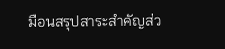มือนสรุปสาระสำคัญส่ว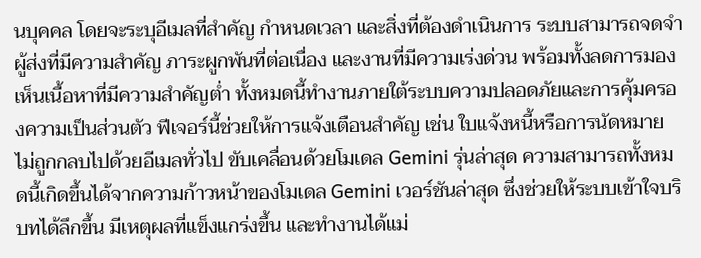นบุคคล โดยจะระบุอีเมลที่สำคัญ กำหนดเวลา และสิ่งที่ต้องดำเนินการ ระบบสามารถจดจำผู้ส่งที่มีความสำคัญ ภาระผูกพันที่ต่อเนื่อง และงานที่มีความเร่งด่วน พร้อมทั้งลดการมองเห็นเนื้อหาที่มีความสำคัญต่ำ ทั้งหมดนี้ทำงานภายใต้ระบบความปลอดภัยและการคุ้มครองความเป็นส่วนตัว ฟีเจอร์นี้ช่วยให้การแจ้งเตือนสำคัญ เช่น ใบแจ้งหนี้หรือการนัดหมาย ไม่ถูกกลบไปด้วยอีเมลทั่วไป ขับเคลื่อนด้วยโมเดล Gemini รุ่นล่าสุด ความสามารถทั้งหมดนี้เกิดขึ้นได้จากความก้าวหน้าของโมเดล Gemini เวอร์ชันล่าสุด ซึ่งช่วยให้ระบบเข้าใจบริบทได้ลึกขึ้น มีเหตุผลที่แข็งแกร่งขึ้น และทำงานได้แม่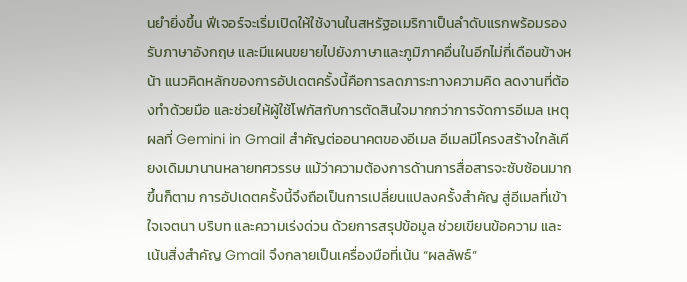นยำยิ่งขึ้น ฟีเจอร์จะเริ่มเปิดให้ใช้งานในสหรัฐอเมริกาเป็นลำดับแรกพร้อมรองรับภาษาอังกฤษ และมีแผนขยายไปยังภาษาและภูมิภาคอื่นในอีกไม่กี่เดือนข้างหน้า แนวคิดหลักของการอัปเดตครั้งนี้คือการลดภาระทางความคิด ลดงานที่ต้องทำด้วยมือ และช่วยให้ผู้ใช้โฟกัสกับการตัดสินใจมากกว่าการจัดการอีเมล เหตุผลที่ Gemini in Gmail สำคัญต่ออนาคตของอีเมล อีเมลมีโครงสร้างใกล้เคียงเดิมมานานหลายทศวรรษ แม้ว่าความต้องการด้านการสื่อสารจะซับซ้อนมากขึ้นก็ตาม การอัปเดตครั้งนี้จึงถือเป็นการเปลี่ยนแปลงครั้งสำคัญ สู่อีเมลที่เข้าใจเจตนา บริบท และความเร่งด่วน ด้วยการสรุปข้อมูล ช่วยเขียนข้อความ และเน้นสิ่งสำคัญ Gmail จึงกลายเป็นเครื่องมือที่เน้น “ผลลัพธ์”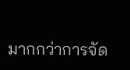มากกว่าการจัด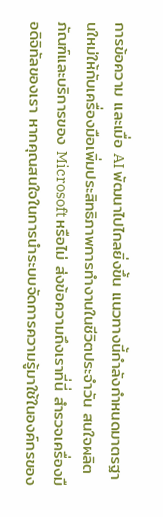การข้อความ และเมื่อ AI พัฒนาไปไกลยิ่งขึ้น แนวทางนี้กำลังกำหนดมาตรฐานใหม่ให้กับเครื่องมือเพิ่มประสิทธิภาพการทำงานในชีวิตประจำวัน สนใจผลิตภัณฑ์และบริการของ Microsoft หรือไม่ ส่งข้อความถึงเราที่นี่ สำรวจเครื่องมือดิจิทัลของเรา หากคุณสนใจในการนำระบบจัดการความรู้มาใช้ในองค์กรของ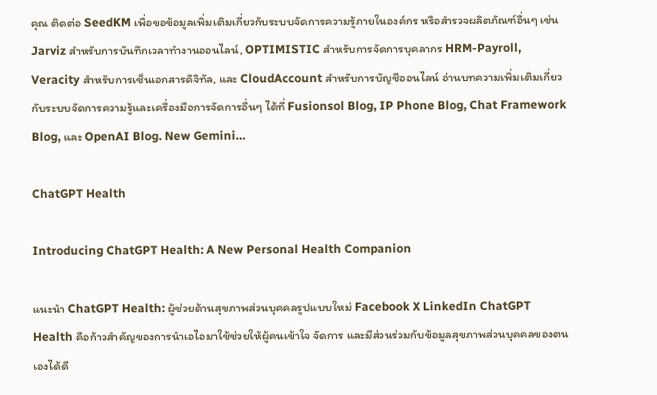คุณ ติดต่อ SeedKM เพื่อขอข้อมูลเพิ่มเติมเกี่ยวกับระบบจัดการความรู้ภายในองค์กร หรือสำรวจผลิตภัณฑ์อื่นๆ เช่น Jarviz สำหรับการบันทึกเวลาทำงานออนไลน์, OPTIMISTIC สำหรับการจัดการบุคลากร HRM-Payroll, Veracity สำหรับการเซ็นเอกสารดิจิทัล, และ CloudAccount สำหรับการบัญชีออนไลน์ อ่านบทความเพิ่มเติมเกี่ยวกับระบบจัดการความรู้และเครื่องมือการจัดการอื่นๆ ได้ที่ Fusionsol Blog, IP Phone Blog, Chat Framework Blog, และ OpenAI Blog. New Gemini…

ChatGPT Health

Introducing ChatGPT Health: A New Personal Health Companion

แนะนำ ChatGPT Health: ผู้ช่วยด้านสุขภาพส่วนบุคคลรูปแบบใหม่ Facebook X LinkedIn ChatGPT Health คือก้าวสำคัญของการนำเอไอมาใช้ช่วยให้ผู้คนเข้าใจ จัดการ และมีส่วนร่วมกับข้อมูลสุขภาพส่วนบุคคลของตนเองได้ดี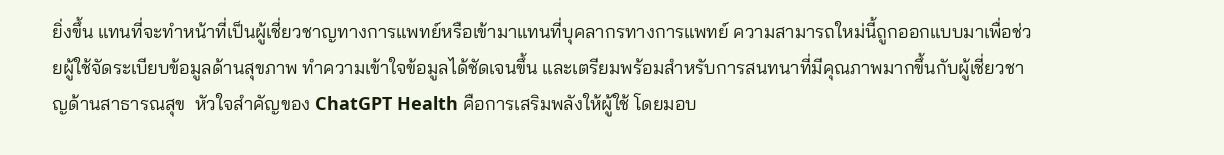ยิ่งขึ้น แทนที่จะทำหน้าที่เป็นผู้เชี่ยวชาญทางการแพทย์หรือเข้ามาแทนที่บุคลากรทางการแพทย์ ความสามารถใหม่นี้ถูกออกแบบมาเพื่อช่วยผู้ใช้จัดระเบียบข้อมูลด้านสุขภาพ ทำความเข้าใจข้อมูลได้ชัดเจนขึ้น และเตรียมพร้อมสำหรับการสนทนาที่มีคุณภาพมากขึ้นกับผู้เชี่ยวชาญด้านสาธารณสุข  หัวใจสำคัญของ ChatGPT Health คือการเสริมพลังให้ผู้ใช้ โดยมอบ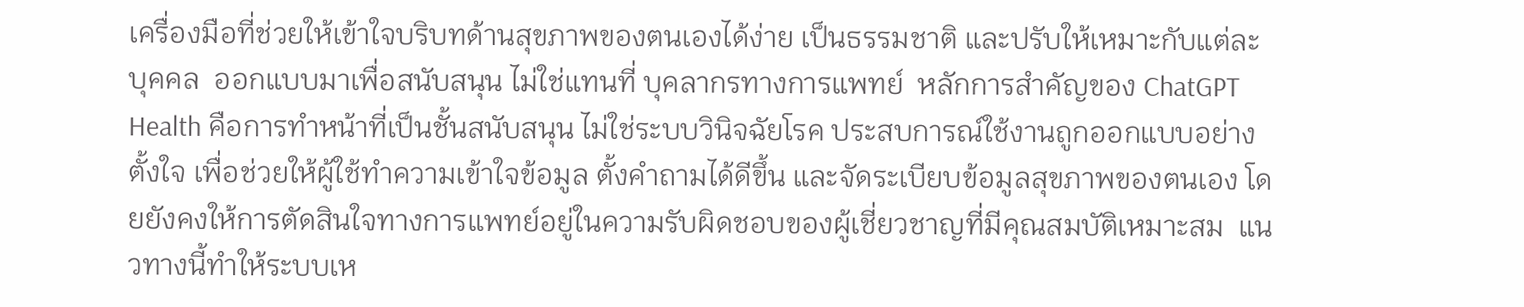เครื่องมือที่ช่วยให้เข้าใจบริบทด้านสุขภาพของตนเองได้ง่าย เป็นธรรมชาติ และปรับให้เหมาะกับแต่ละบุคคล  ออกแบบมาเพื่อสนับสนุน ไม่ใช่แทนที่ บุคลากรทางการแพทย์  หลักการสำคัญของ ChatGPT Health คือการทำหน้าที่เป็นชั้นสนับสนุน ไม่ใช่ระบบวินิจฉัยโรค ประสบการณ์ใช้งานถูกออกแบบอย่างตั้งใจ เพื่อช่วยให้ผู้ใช้ทำความเข้าใจข้อมูล ตั้งคำถามได้ดีขึ้น และจัดระเบียบข้อมูลสุขภาพของตนเอง โดยยังคงให้การตัดสินใจทางการแพทย์อยู่ในความรับผิดชอบของผู้เชี่ยวชาญที่มีคุณสมบัติเหมาะสม  แนวทางนี้ทำให้ระบบเห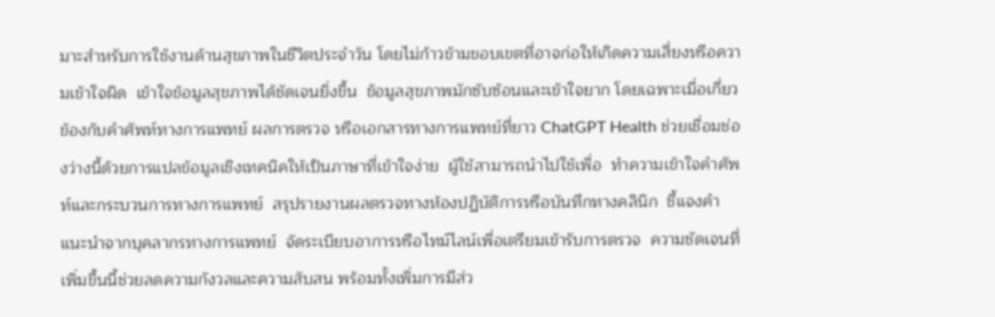มาะสำหรับการใช้งานด้านสุขภาพในชีวิตประจำวัน โดยไม่ก้าวข้ามขอบเขตที่อาจก่อให้เกิดความเสี่ยงหรือความเข้าใจผิด  เข้าใจข้อมูลสุขภาพได้ชัดเจนยิ่งขึ้น  ข้อมูลสุขภาพมักซับซ้อนและเข้าใจยาก โดยเฉพาะเมื่อเกี่ยวข้องกับคำศัพท์ทางการแพทย์ ผลการตรวจ หรือเอกสารทางการแพทย์ที่ยาว ChatGPT Health ช่วยเชื่อมช่องว่างนี้ด้วยการแปลข้อมูลเชิงเทคนิคให้เป็นภาษาที่เข้าใจง่าย  ผู้ใช้สามารถนำไปใช้เพื่อ  ทำความเข้าใจคำศัพท์และกระบวนการทางการแพทย์  สรุปรายงานผลตรวจทางห้องปฏิบัติการหรือบันทึกทางคลินิก  ชี้แจงคำแนะนำจากบุคลากรทางการแพทย์  จัดระเบียบอาการหรือไทม์ไลน์เพื่อเตรียมเข้ารับการตรวจ  ความชัดเจนที่เพิ่มขึ้นนี้ช่วยลดความกังวลและความสับสน พร้อมทั้งเพิ่มการมีส่ว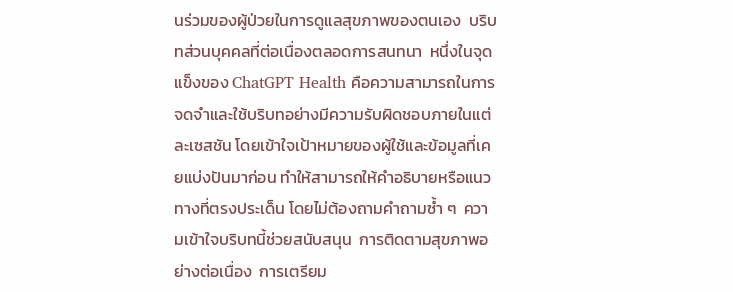นร่วมของผู้ป่วยในการดูแลสุขภาพของตนเอง  บริบทส่วนบุคคลที่ต่อเนื่องตลอดการสนทนา  หนึ่งในจุดแข็งของ ChatGPT Health คือความสามารถในการจดจำและใช้บริบทอย่างมีความรับผิดชอบภายในแต่ละเซสชัน โดยเข้าใจเป้าหมายของผู้ใช้และข้อมูลที่เคยแบ่งปันมาก่อน ทำให้สามารถให้คำอธิบายหรือแนวทางที่ตรงประเด็น โดยไม่ต้องถามคำถามซ้ำ ๆ  ความเข้าใจบริบทนี้ช่วยสนับสนุน  การติดตามสุขภาพอย่างต่อเนื่อง  การเตรียม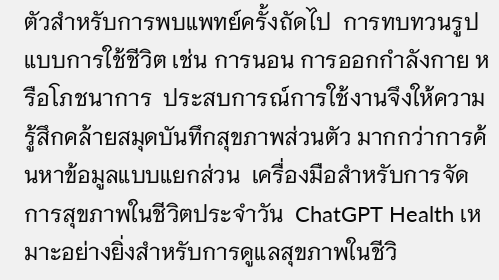ตัวสำหรับการพบแพทย์ครั้งถัดไป  การทบทวนรูปแบบการใช้ชีวิต เช่น การนอน การออกกำลังกาย หรือโภชนาการ  ประสบการณ์การใช้งานจึงให้ความรู้สึกคล้ายสมุดบันทึกสุขภาพส่วนตัว มากกว่าการค้นหาข้อมูลแบบแยกส่วน  เครื่องมือสำหรับการจัดการสุขภาพในชีวิตประจำวัน  ChatGPT Health เหมาะอย่างยิ่งสำหรับการดูแลสุขภาพในชีวิ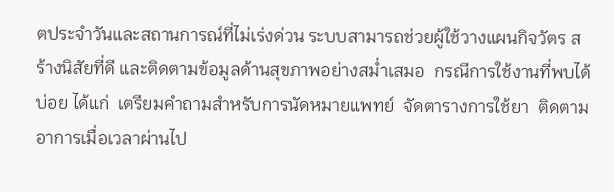ตประจำวันและสถานการณ์ที่ไม่เร่งด่วน ระบบสามารถช่วยผู้ใช้วางแผนกิจวัตร สร้างนิสัยที่ดี และติดตามข้อมูลด้านสุขภาพอย่างสม่ำเสมอ  กรณีการใช้งานที่พบได้บ่อย ได้แก่  เตรียมคำถามสำหรับการนัดหมายแพทย์  จัดตารางการใช้ยา  ติดตามอาการเมื่อเวลาผ่านไป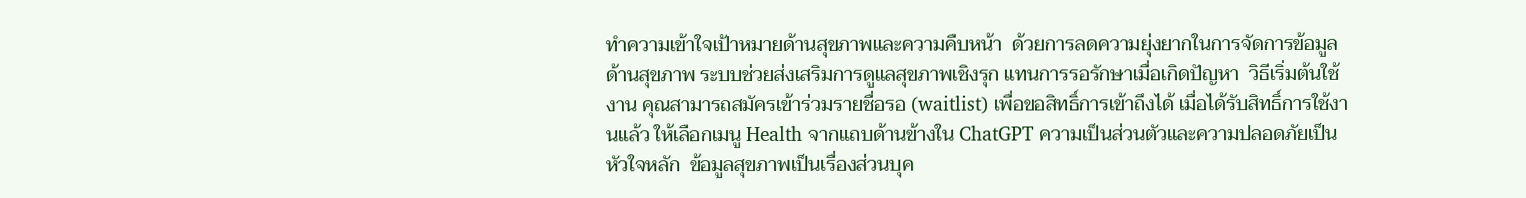ทำความเข้าใจเป้าหมายด้านสุขภาพและความคืบหน้า  ด้วยการลดความยุ่งยากในการจัดการข้อมูลด้านสุขภาพ ระบบช่วยส่งเสริมการดูแลสุขภาพเชิงรุก แทนการรอรักษาเมื่อเกิดปัญหา  วิธีเริ่มต้นใช้งาน คุณสามารถสมัครเข้าร่วมรายชื่อรอ (waitlist) เพื่อขอสิทธิ์การเข้าถึงได้ เมื่อได้รับสิทธิ์การใช้งานแล้ว ให้เลือกเมนู Health จากแถบด้านข้างใน ChatGPT ความเป็นส่วนตัวและความปลอดภัยเป็นหัวใจหลัก  ข้อมูลสุขภาพเป็นเรื่องส่วนบุค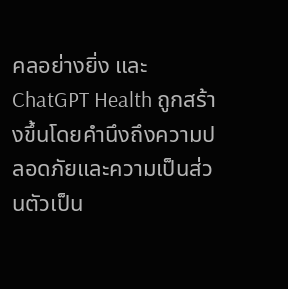คลอย่างยิ่ง และ ChatGPT Health ถูกสร้างขึ้นโดยคำนึงถึงความปลอดภัยและความเป็นส่วนตัวเป็น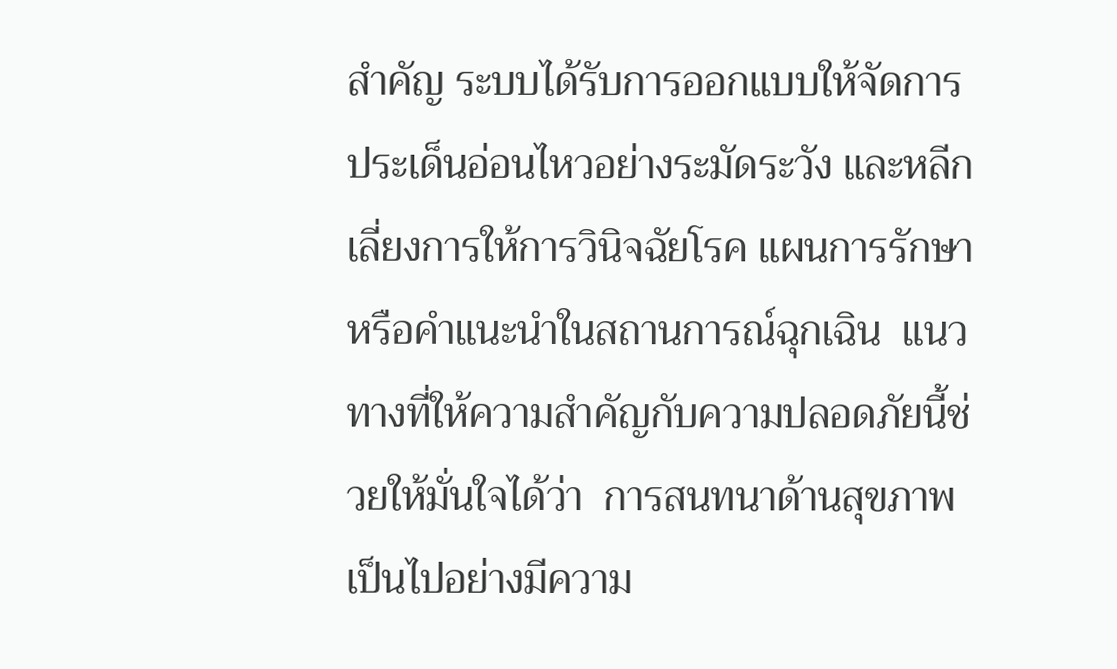สำคัญ ระบบได้รับการออกแบบให้จัดการประเด็นอ่อนไหวอย่างระมัดระวัง และหลีกเลี่ยงการให้การวินิจฉัยโรค แผนการรักษา หรือคำแนะนำในสถานการณ์ฉุกเฉิน  แนวทางที่ให้ความสำคัญกับความปลอดภัยนี้ช่วยให้มั่นใจได้ว่า  การสนทนาด้านสุขภาพเป็นไปอย่างมีความ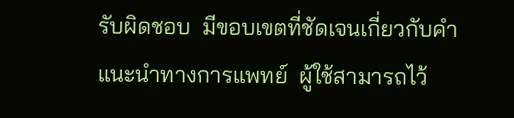รับผิดชอบ  มีขอบเขตที่ชัดเจนเกี่ยวกับคำแนะนำทางการแพทย์  ผู้ใช้สามารถไว้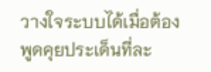วางใจระบบได้เมื่อต้องพูดคุยประเด็นที่ละ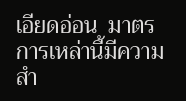เอียดอ่อน  มาตรการเหล่านี้มีความสำ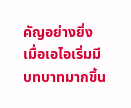คัญอย่างยิ่ง เมื่อเอไอเริ่มมีบทบาทมากขึ้น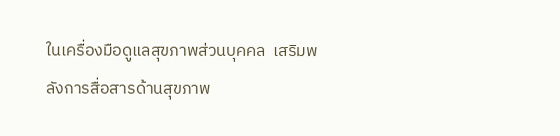ในเครื่องมือดูแลสุขภาพส่วนบุคคล  เสริมพลังการสื่อสารด้านสุขภาพ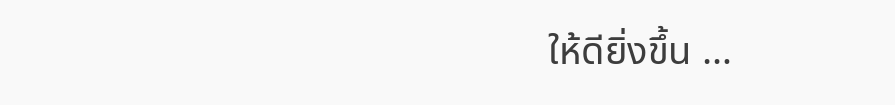ให้ดียิ่งขึ้น …